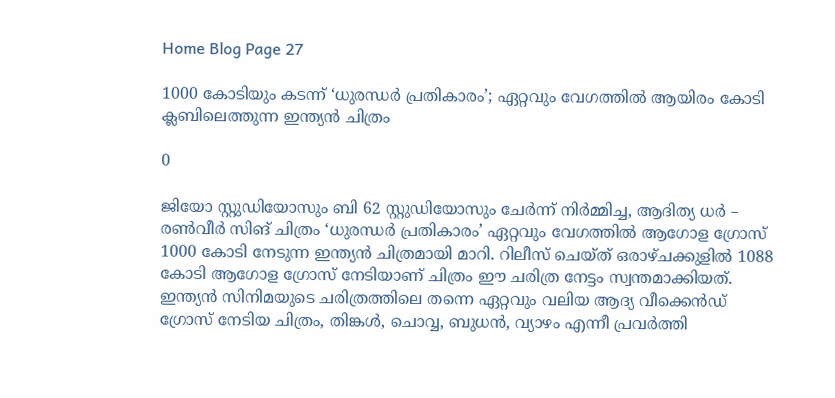Home Blog Page 27

1000 കോടിയും കടന്ന് ‘ധുരന്ധർ പ്രതികാരം’; ഏറ്റവും വേഗത്തിൽ ആയിരം കോടി ക്ലബിലെത്തുന്ന ഇന്ത്യൻ ചിത്രം

0

ജിയോ സ്റ്റുഡിയോസും ബി 62 സ്റ്റുഡിയോസും ചേർന്ന് നിർമ്മിച്ച, ആദിത്യ ധർ – രൺവീർ സിങ് ചിത്രം ‘ധുരന്ധർ പ്രതികാരം’ ഏറ്റവും വേഗത്തിൽ ആഗോള ഗ്രോസ് 1000 കോടി നേടുന്ന ഇന്ത്യൻ ചിത്രമായി മാറി. റിലീസ് ചെയ്ത് ഒരാഴ്ചക്കുളിൽ 1088 കോടി ആഗോള ഗ്രോസ് നേടിയാണ് ചിത്രം ഈ ചരിത്ര നേട്ടം സ്വന്തമാക്കിയത്. ഇന്ത്യൻ സിനിമയുടെ ചരിത്രത്തിലെ തന്നെ ഏറ്റവും വലിയ ആദ്യ വീക്കെൻഡ് ഗ്രോസ് നേടിയ ചിത്രം, തിങ്കൾ, ചൊവ്വ, ബുധൻ, വ്യാഴം എന്നീ പ്രവർത്തി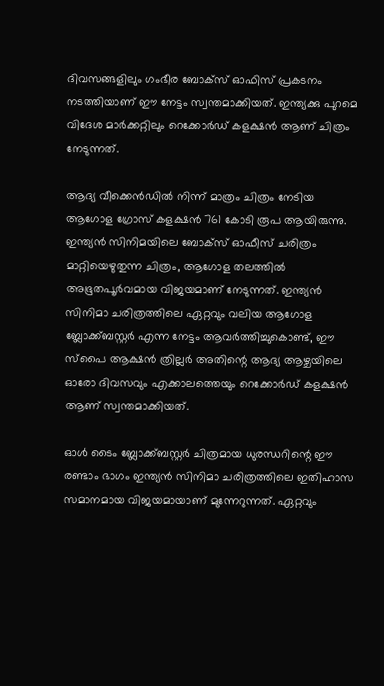ദിവസങ്ങളിലും ഗംഭീര ബോക്സ് ഓഫിസ് പ്രകടനം നടത്തിയാണ് ഈ നേട്ടം സ്വന്തമാക്കിയത്. ഇന്ത്യക്കു പുറമെ വിദേശ മാർക്കറ്റിലും റെക്കോർഡ് കളക്ഷൻ ആണ് ചിത്രം നേടുന്നത്.

ആദ്യ വീക്കെൻഡിൽ നിന്ന് മാത്രം ചിത്രം നേടിയ ആഗോള ഗ്രോസ് കളക്ഷൻ 761 കോടി രൂപ ആയിരുന്നു. ഇന്ത്യൻ സിനിമയിലെ ബോക്സ് ഓഫീസ് ചരിത്രം മാറ്റിയെഴുതുന്ന ചിത്രം, ആഗോള തലത്തിൽ അഭൂതപൂർവമായ വിജയമാണ് നേടുന്നത്. ഇന്ത്യൻ സിനിമാ ചരിത്രത്തിലെ ഏറ്റവും വലിയ ആഗോള ബ്ലോക്ക്ബസ്റ്റർ എന്ന നേട്ടം ആവർത്തിച്ചുകൊണ്ട്, ഈ സ്പൈ ആക്ഷൻ ത്രില്ലർ അതിന്റെ ആദ്യ ആഴ്ചയിലെ ഓരോ ദിവസവും എക്കാലത്തെയും റെക്കോർഡ് കളക്ഷൻ ആണ് സ്വന്തമാക്കിയത്.

ഓൾ ടൈം ബ്ലോക്ക്ബസ്റ്റർ ചിത്രമായ ധുരന്ധറിന്റെ ഈ രണ്ടാം ഭാഗം ഇന്ത്യൻ സിനിമാ ചരിത്രത്തിലെ ഇതിഹാസ സമാനമായ വിജയമായാണ് മുന്നേറുന്നത്. ഏറ്റവും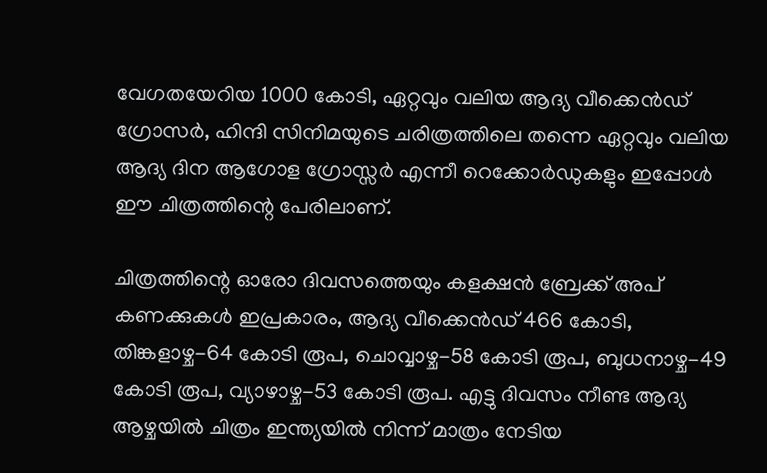വേഗതയേറിയ 1000 കോടി, ഏറ്റവും വലിയ ആദ്യ വീക്കെൻഡ് ഗ്രോസർ, ഹിന്ദി സിനിമയുടെ ചരിത്രത്തിലെ തന്നെ ഏറ്റവും വലിയ ആദ്യ ദിന ആഗോള ഗ്രോസ്സർ എന്നീ റെക്കോർഡുകളും ഇപ്പോൾ ഈ ചിത്രത്തിന്റെ പേരിലാണ്.

ചിത്രത്തിന്റെ ഓരോ ദിവസത്തെയും കളക്ഷൻ ബ്രേക്ക് അപ് കണക്കുകൾ ഇപ്രകാരം, ആദ്യ വീക്കെൻഡ് 466 കോടി, തിങ്കളാഴ്ച-64 കോടി രൂപ, ചൊവ്വാഴ്ച-58 കോടി രൂപ, ബുധനാഴ്ച-49 കോടി രൂപ, വ്യാഴാഴ്ച-53 കോടി രൂപ. എട്ടു ദിവസം നീണ്ട ആദ്യ ആഴ്ചയിൽ ചിത്രം ഇന്ത്യയിൽ നിന്ന് മാത്രം നേടിയ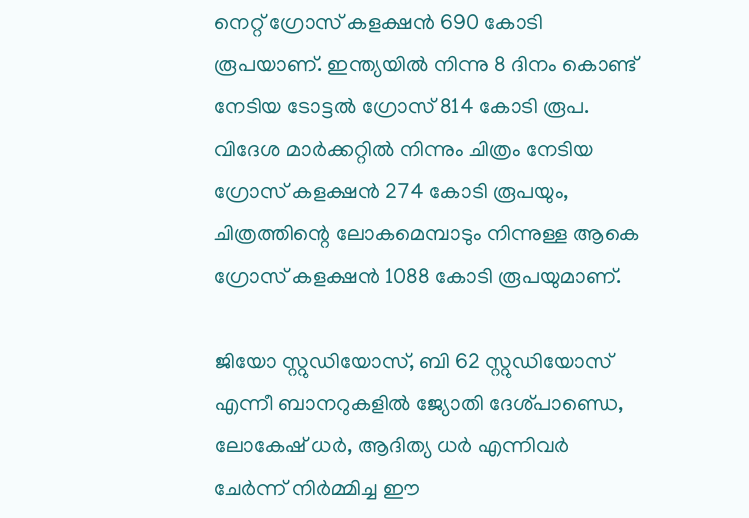നെറ്റ് ഗ്രോസ് കളക്ഷൻ 690 കോടി രൂപയാണ്. ഇന്ത്യയിൽ നിന്നു 8 ദിനം കൊണ്ട് നേടിയ ടോട്ടൽ ഗ്രോസ് 814 കോടി രൂപ. വിദേശ മാർക്കറ്റിൽ നിന്നും ചിത്രം നേടിയ ഗ്രോസ് കളക്ഷൻ 274 കോടി രൂപയും, ചിത്രത്തിന്റെ ലോകമെമ്പാടും നിന്നുള്ള ആകെ ഗ്രോസ് കളക്ഷൻ 1088 കോടി രൂപയുമാണ്.

ജിയോ സ്റ്റുഡിയോസ്, ബി 62 സ്റ്റുഡിയോസ് എന്നീ ബാനറുകളിൽ ജ്യോതി ദേശ്പാണ്ഡെ, ലോകേഷ് ധർ, ആദിത്യ ധർ എന്നിവർ ചേർന്ന് നിർമ്മിച്ച ഈ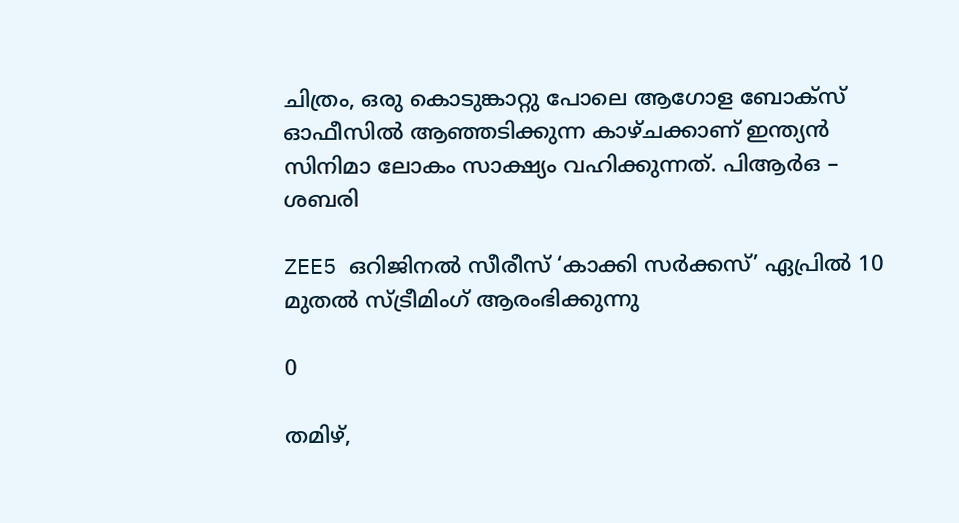ചിത്രം, ഒരു കൊടുങ്കാറ്റു പോലെ ആഗോള ബോക്സ് ഓഫീസിൽ ആഞ്ഞടിക്കുന്ന കാഴ്ചക്കാണ് ഇന്ത്യൻ സിനിമാ ലോകം സാക്ഷ്യം വഹിക്കുന്നത്. പിആർഒ – ശബരി

ZEE5 ഒറിജിനൽ സീരീസ് ‘കാക്കി സർക്കസ്’ ഏപ്രിൽ 10 മുതൽ സ്ട്രീമിംഗ് ആരംഭിക്കുന്നു

0

തമിഴ്,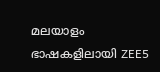മലയാളം ഭാഷകളിലായി ZEE5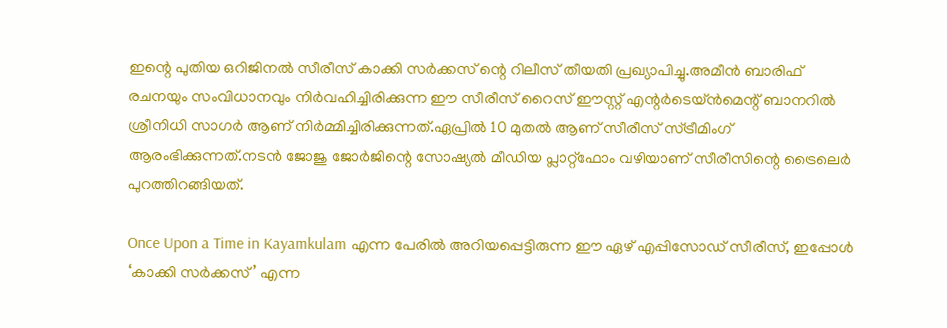ഇന്റെ പുതിയ ഒറിജിനൽ സീരീസ് കാക്കി സർക്കസ് ന്റെ റിലീസ് തീയതി പ്രഖ്യാപിച്ചു.അമീൻ ബാരിഫ് രചനയും സംവിധാനവും നിർവഹിച്ചിരിക്കുന്ന ഈ സീരീസ് റൈസ് ഈസ്റ്റ് എന്റർടെയ്ൻമെന്റ് ബാനറിൽ ശ്രീനിധി സാഗർ ആണ് നിർമ്മിച്ചിരിക്കുന്നത്.ഏപ്രിൽ 10 മുതൽ ആണ് സീരീസ് സ്ട്രീമിംഗ് ആരംഭിക്കുന്നത്.നടൻ ജോജു ജോർജിന്റെ സോഷ്യൽ മീഡിയ പ്ലാറ്റ്ഫോം വഴിയാണ് സീരീസിന്റെ ട്രൈലെർ പുറത്തിറങ്ങിയത്.

Once Upon a Time in Kayamkulam എന്ന പേരിൽ അറിയപ്പെട്ടിരുന്ന ഈ ഏഴ് എപ്പിസോഡ് സീരീസ്, ഇപ്പോൾ ‘കാക്കി സർക്കസ്’ എന്ന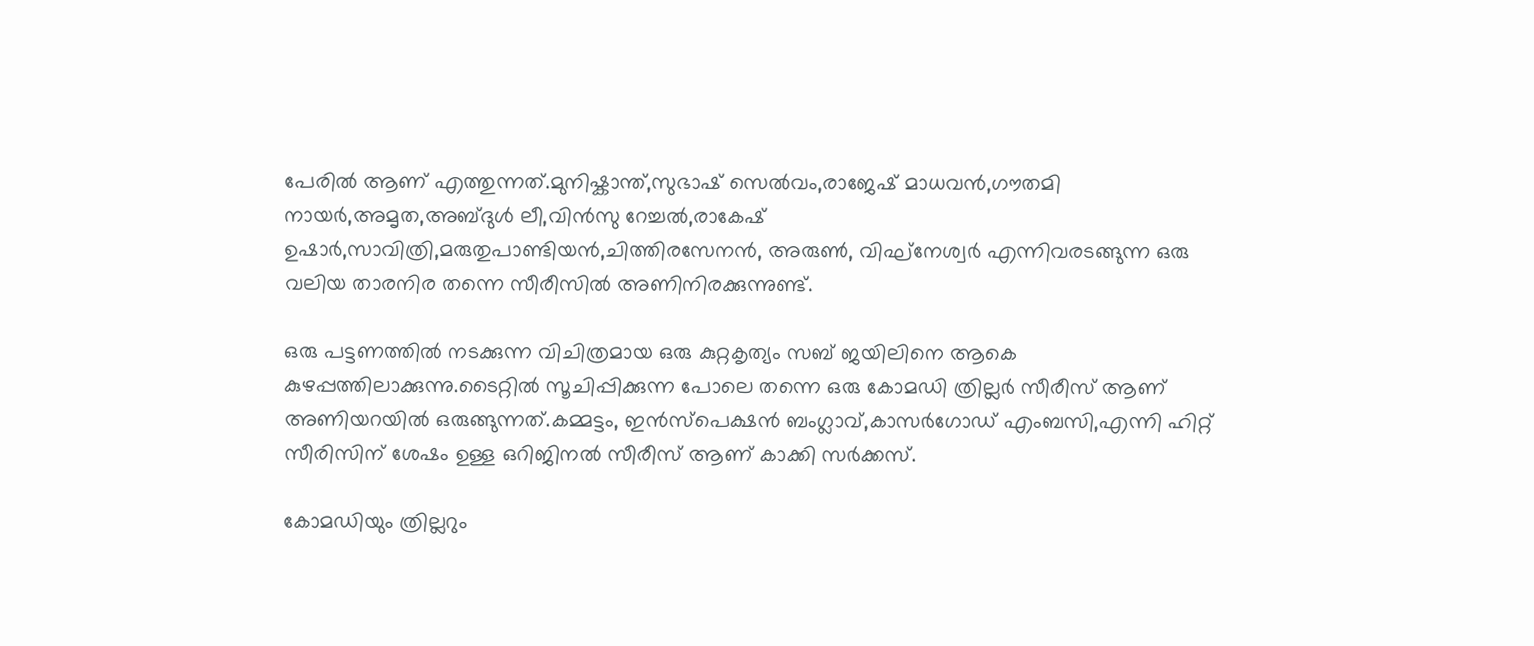പേരിൽ ആണ് എത്തുന്നത്.മുനിഷ്കാന്ത്,സുഭാഷ് സെൽവം,രാജേഷ് മാധവൻ,ഗൗതമി നായർ,അമൃത,അബ്ദുൾ ലീ,വിൻസു റേച്ചൽ,രാകേഷ് ഉഷാർ,സാവിത്രി,മരുതുപാണ്ടിയൻ,ചിത്തിരസേനൻ, അരുൺ, വിഘ്നേശ്വർ എന്നിവരടങ്ങുന്ന ഒരു വലിയ താരനിര തന്നെ സീരീസിൽ അണിനിരക്കുന്നുണ്ട്.

ഒരു പട്ടണത്തിൽ നടക്കുന്ന വിചിത്രമായ ഒരു കുറ്റകൃത്യം സബ് ജയിലിനെ ആകെ കുഴപ്പത്തിലാക്കുന്നു.ടൈറ്റിൽ സൂചിപ്പിക്കുന്ന പോലെ തന്നെ ഒരു കോമഡി ത്രില്ലർ സീരീസ് ആണ് അണിയറയിൽ ഒരുങ്ങുന്നത്.കമ്മട്ടം, ഇൻസ്പെക്ഷൻ ബംഗ്ലാവ്,കാസർഗോഡ് എംബസി,എന്നി ഹിറ്റ് സീരിസിന് ശേഷം ഉള്ള ഒറിജിനൽ സീരീസ് ആണ് കാക്കി സർക്കസ്.

കോമഡിയും ത്രില്ലറും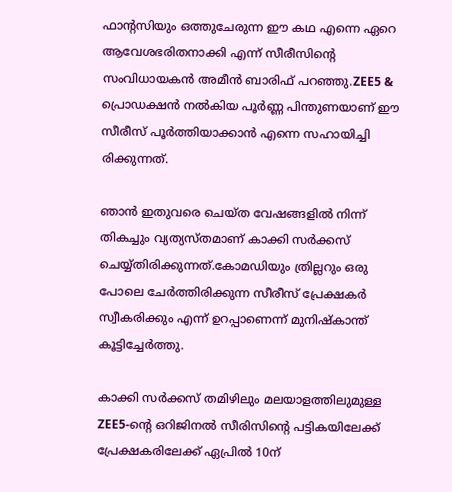ഫാന്റസിയും ഒത്തുചേരുന്ന ഈ കഥ എന്നെ ഏറെ ആവേശഭരിതനാക്കി എന്ന് സീരീസിന്റെ സംവിധായകൻ അമീൻ ബാരിഫ് പറഞ്ഞു.ZEE5 & പ്രൊഡക്ഷൻ നൽകിയ പൂർണ്ണ പിന്തുണയാണ് ഈ സീരീസ് പൂർത്തിയാക്കാൻ എന്നെ സഹായിച്ചി രിക്കുന്നത്.

ഞാൻ ഇതുവരെ ചെയ്ത വേഷങ്ങളിൽ നിന്ന് തികച്ചും വ്യത്യസ്തമാണ് കാക്കി സർക്കസ് ചെയ്യ്തിരിക്കുന്നത്.കോമഡിയും ത്രില്ലറും ഒരു പോലെ ചേർത്തിരിക്കുന്ന സീരീസ് പ്രേക്ഷകർ സ്വീകരിക്കും എന്ന് ഉറപ്പാണെന്ന് മുനിഷ്കാന്ത് കൂട്ടിച്ചേർത്തു.

കാക്കി സർക്കസ് തമിഴിലും മലയാളത്തിലുമുള്ള ZEE5-ന്റെ ഒറിജിനൽ സീരിസിന്റെ പട്ടികയിലേക്ക് പ്രേക്ഷകരിലേക്ക് ഏപ്രിൽ 10ന്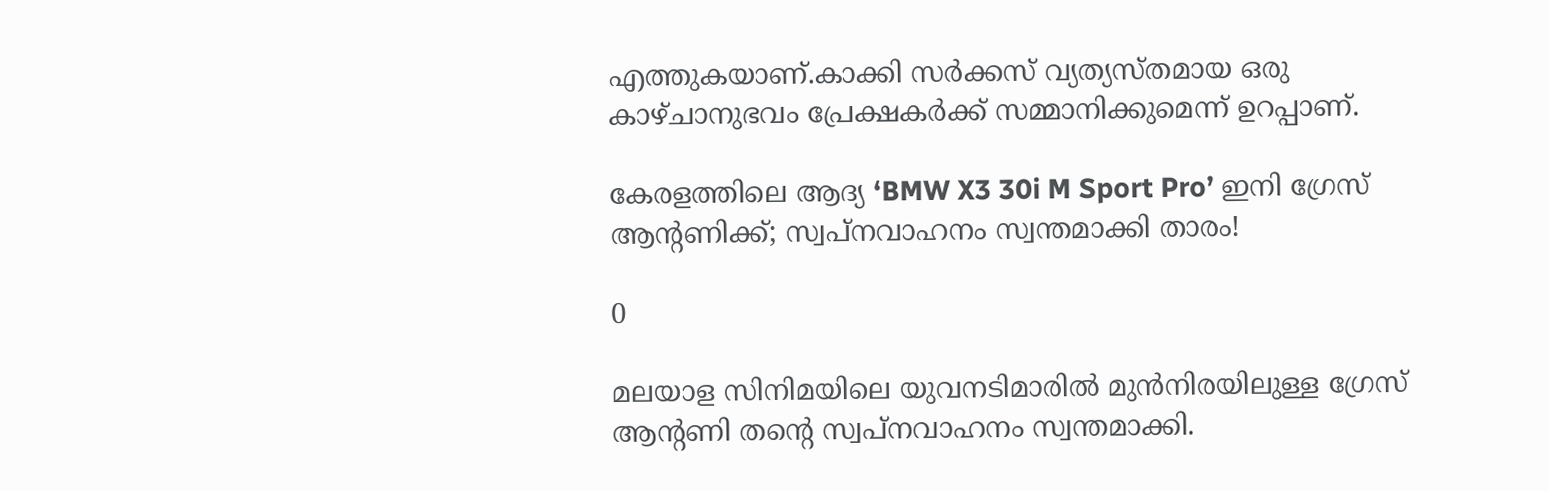എത്തുകയാണ്.കാക്കി സർക്കസ് വ്യത്യസ്തമായ ഒരു കാഴ്ചാനുഭവം പ്രേക്ഷകർക്ക് സമ്മാനിക്കുമെന്ന് ഉറപ്പാണ്.

കേരളത്തിലെ ആദ്യ ‘BMW X3 30i M Sport Pro’ ഇനി ഗ്രേസ് ആന്റണിക്ക്; സ്വപ്നവാഹനം സ്വന്തമാക്കി താരം!

0

മലയാള സിനിമയിലെ യുവനടിമാരിൽ മുൻനിരയിലുള്ള ഗ്രേസ് ആന്റണി തന്റെ സ്വപ്നവാഹനം സ്വന്തമാക്കി.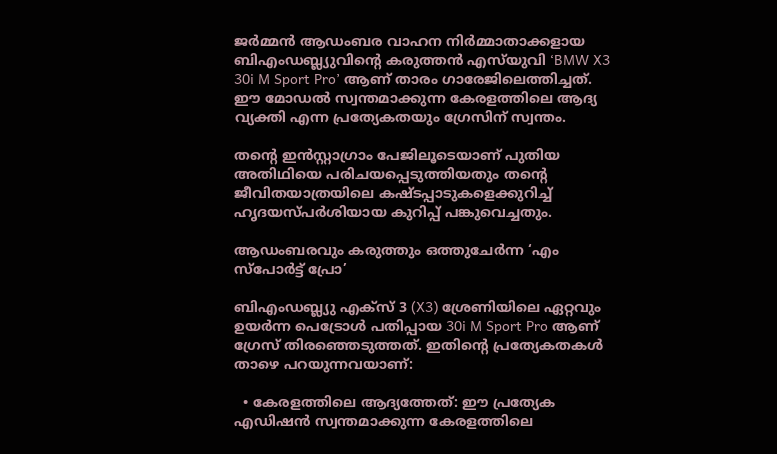ജർമ്മൻ ആഡംബര വാഹന നിർമ്മാതാക്കളായ ബിഎംഡബ്ല്യുവിന്റെ കരുത്തൻ എസ്‌യുവി ‘BMW X3 30i M Sport Pro’ ആണ് താരം ഗാരേജിലെത്തിച്ചത്. ഈ മോഡൽ സ്വന്തമാക്കുന്ന കേരളത്തിലെ ആദ്യ വ്യക്തി എന്ന പ്രത്യേകതയും ഗ്രേസിന് സ്വന്തം.

തന്റെ ഇൻസ്റ്റാഗ്രാം പേജിലൂടെയാണ് പുതിയ അതിഥിയെ പരിചയപ്പെടുത്തിയതും തന്റെ ജീവിതയാത്രയിലെ കഷ്ടപ്പാടുകളെക്കുറിച്ച് ഹൃദയസ്പർശിയായ കുറിപ്പ് പങ്കുവെച്ചതും.

ആഡംബരവും കരുത്തും ഒത്തുചേർന്ന ‘എം സ്പോർട്ട് പ്രോ’

ബിഎംഡബ്ല്യു എക്സ് 3 (X3) ശ്രേണിയിലെ ഏറ്റവും ഉയർന്ന പെട്രോൾ പതിപ്പായ 30i M Sport Pro ആണ് ഗ്രേസ് തിരഞ്ഞെടുത്തത്. ഇതിന്റെ പ്രത്യേകതകൾ താഴെ പറയുന്നവയാണ്:

  • കേരളത്തിലെ ആദ്യത്തേത്: ഈ പ്രത്യേക എഡിഷൻ സ്വന്തമാക്കുന്ന കേരളത്തിലെ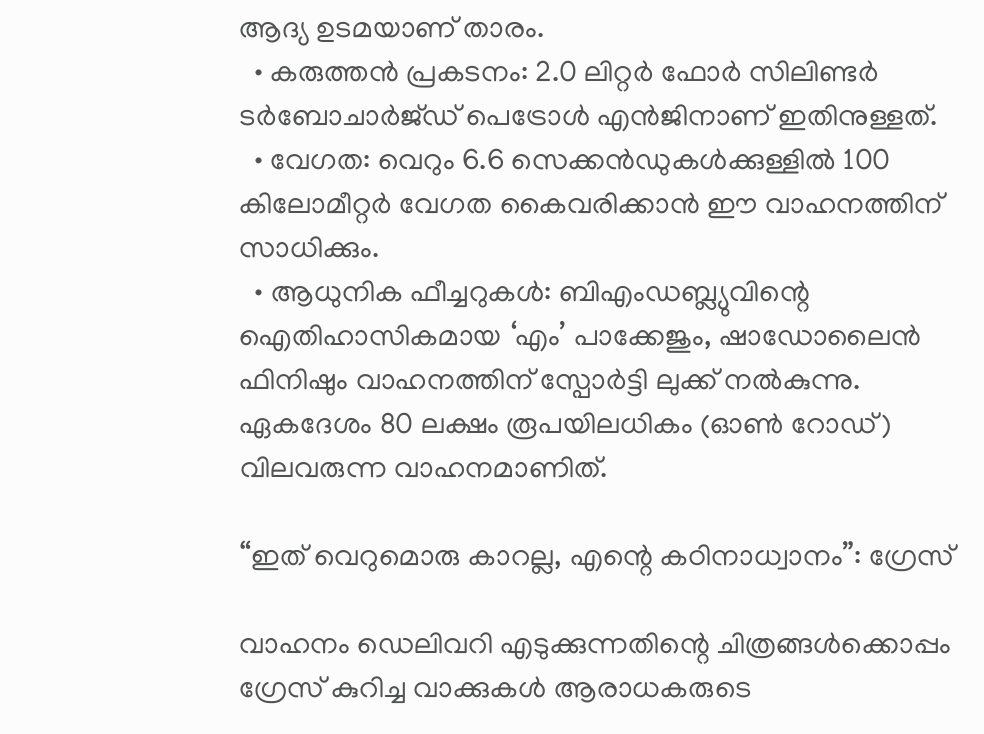ആദ്യ ഉടമയാണ് താരം.
  • കരുത്തൻ പ്രകടനം: 2.0 ലിറ്റർ ഫോർ സിലിണ്ടർ ടർബോചാർജ്ഡ് പെട്രോൾ എൻജിനാണ് ഇതിനുള്ളത്.
  • വേഗത: വെറും 6.6 സെക്കൻഡുകൾക്കുള്ളിൽ 100 കിലോമീറ്റർ വേഗത കൈവരിക്കാൻ ഈ വാഹനത്തിന് സാധിക്കും.
  • ആധുനിക ഫീച്ചറുകൾ: ബിഎംഡബ്ല്യുവിന്റെ ഐതിഹാസികമായ ‘എം’ പാക്കേജും, ഷാഡോലൈൻ ഫിനിഷും വാഹനത്തിന് സ്പോർട്ടി ലുക്ക് നൽകുന്നു. ഏകദേശം 80 ലക്ഷം രൂപയിലധികം (ഓൺ റോഡ്) വിലവരുന്ന വാഹനമാണിത്.

“ഇത് വെറുമൊരു കാറല്ല, എന്റെ കഠിനാധ്വാനം”: ഗ്രേസ്

വാഹനം ഡെലിവറി എടുക്കുന്നതിന്റെ ചിത്രങ്ങൾക്കൊപ്പം ഗ്രേസ് കുറിച്ച വാക്കുകൾ ആരാധകരുടെ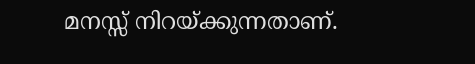മനസ്സ് നിറയ്ക്കുന്നതാണ്.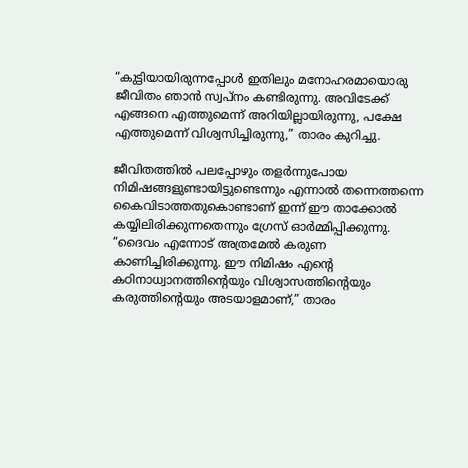“കുട്ടിയായിരുന്നപ്പോൾ ഇതിലും മനോഹരമായൊരു ജീവിതം ഞാൻ സ്വപ്നം കണ്ടിരുന്നു. അവിടേക്ക് എങ്ങനെ എത്തുമെന്ന് അറിയില്ലായിരുന്നു, പക്ഷേ എത്തുമെന്ന് വിശ്വസിച്ചിരുന്നു,” താരം കുറിച്ചു.

ജീവിതത്തിൽ പലപ്പോഴും തളർന്നുപോയ നിമിഷങ്ങളുണ്ടായിട്ടുണ്ടെന്നും എന്നാൽ തന്നെത്തന്നെ കൈവിടാത്തതുകൊണ്ടാണ് ഇന്ന് ഈ താക്കോൽ കയ്യിലിരിക്കുന്നതെന്നും ഗ്രേസ് ഓർമ്മിപ്പിക്കുന്നു. “ദൈവം എന്നോട് അത്രമേൽ കരുണ കാണിച്ചിരിക്കുന്നു. ഈ നിമിഷം എന്റെ കഠിനാധ്വാനത്തിന്റെയും വിശ്വാസത്തിന്റെയും കരുത്തിന്റെയും അടയാളമാണ്,” താരം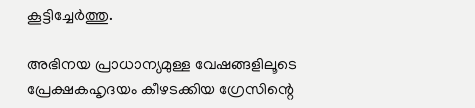കൂട്ടിച്ചേർത്തു.

അഭിനയ പ്രാധാന്യമുള്ള വേഷങ്ങളിലൂടെ പ്രേക്ഷകഹൃദയം കീഴടക്കിയ ഗ്രേസിന്റെ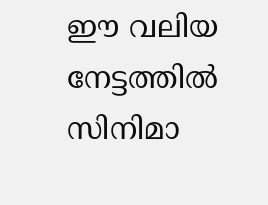ഈ വലിയ നേട്ടത്തിൽ സിനിമാ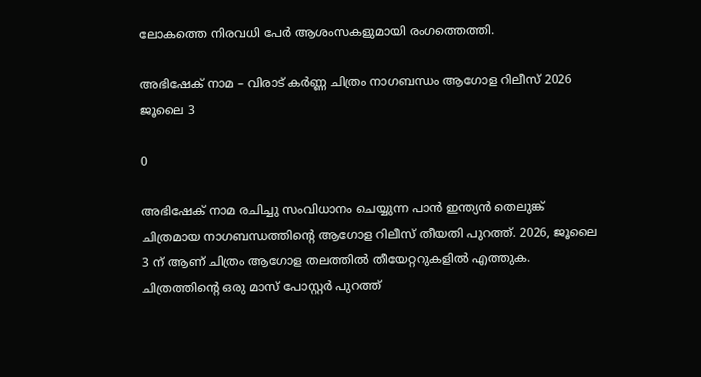ലോകത്തെ നിരവധി പേർ ആശംസകളുമായി രംഗത്തെത്തി.

അഭിഷേക് നാമ – വിരാട് കർണ്ണ ചിത്രം നാഗബന്ധം ആഗോള റിലീസ് 2026 ജൂലൈ 3

0

അഭിഷേക് നാമ രചിച്ചു സംവിധാനം ചെയ്യുന്ന പാൻ ഇന്ത്യൻ തെലുങ്ക് ചിത്രമായ നാഗബന്ധത്തിൻ്റെ ആഗോള റിലീസ് തീയതി പുറത്ത്. 2026, ജൂലൈ 3 ന് ആണ് ചിത്രം ആഗോള തലത്തിൽ തീയേറ്ററുകളിൽ എത്തുക. ചിത്രത്തിൻ്റെ ഒരു മാസ് പോസ്റ്റർ പുറത്ത്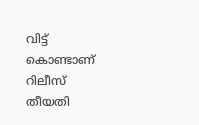വിട്ട് കൊണ്ടാണ് റിലീസ് തീയതി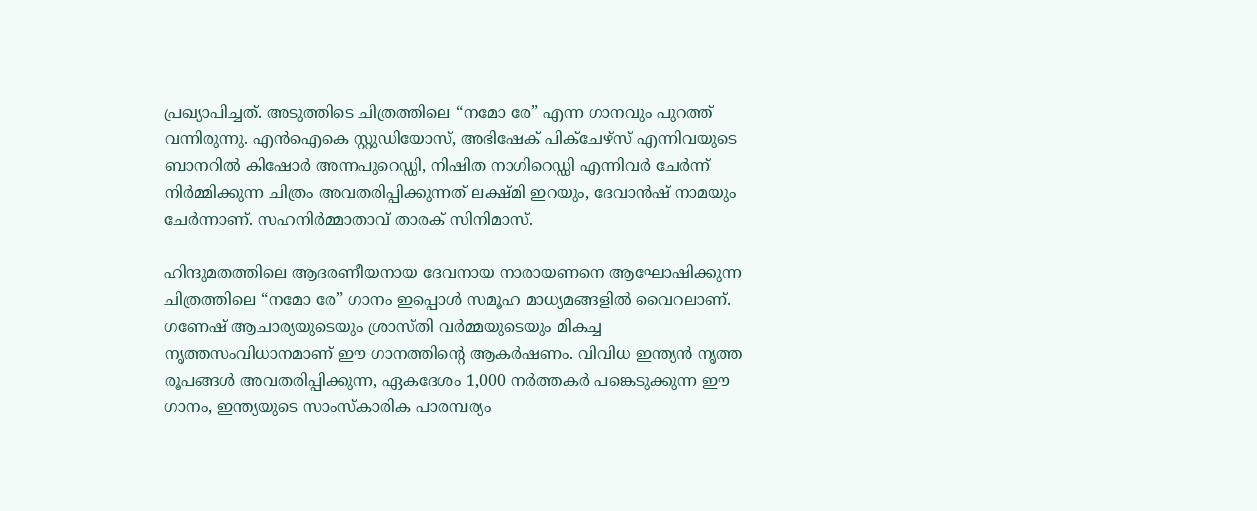പ്രഖ്യാപിച്ചത്. അടുത്തിടെ ചിത്രത്തിലെ “നമോ രേ” എന്ന ഗാനവും പുറത്ത് വന്നിരുന്നു. എൻഐകെ സ്റ്റുഡിയോസ്, അഭിഷേക് പിക്ചേഴ്സ് എന്നിവയുടെ ബാനറിൽ കിഷോർ അന്നപുറെഡ്ഡി, നിഷിത നാഗിറെഡ്ഡി എന്നിവർ ചേർന്ന് നിർമ്മിക്കുന്ന ചിത്രം അവതരിപ്പിക്കുന്നത് ലക്ഷ്മി ഇറയും, ദേവാൻഷ് നാമയും ചേർന്നാണ്. സഹനിർമ്മാതാവ് താരക് സിനിമാസ്.

ഹിന്ദുമതത്തിലെ ആദരണീയനായ ദേവനായ നാരായണനെ ആഘോഷിക്കുന്ന ചിത്രത്തിലെ “നമോ രേ” ഗാനം ഇപ്പൊൾ സമൂഹ മാധ്യമങ്ങളിൽ വൈറലാണ്. ഗണേഷ് ആചാര്യയുടെയും ശ്രാസ്തി വർമ്മയുടെയും മികച്ച നൃത്തസംവിധാനമാണ് ഈ ഗാനത്തിന്റെ ആകർഷണം. വിവിധ ഇന്ത്യൻ നൃത്ത രൂപങ്ങൾ അവതരിപ്പിക്കുന്ന, ഏകദേശം 1,000 നർത്തകർ പങ്കെടുക്കുന്ന ഈ ഗാനം, ഇന്ത്യയുടെ സാംസ്കാരിക പാരമ്പര്യം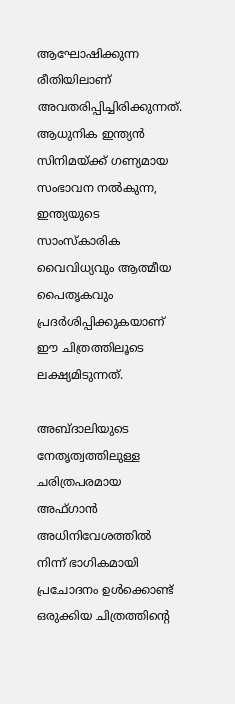ആഘോഷിക്കുന്ന രീതിയിലാണ് അവതരിപ്പിച്ചിരിക്കുന്നത്. ആധുനിക ഇന്ത്യൻ സിനിമയ്ക്ക് ഗണ്യമായ സംഭാവന നൽകുന്ന, ഇന്ത്യയുടെ സാംസ്കാരിക വൈവിധ്യവും ആത്മീയ പൈതൃകവും പ്രദർശിപ്പിക്കുകയാണ് ഈ ചിത്രത്തിലൂടെ ലക്ഷ്യമിടുന്നത്.

അബ്ദാലിയുടെ നേതൃത്വത്തിലുള്ള ചരിത്രപരമായ അഫ്ഗാൻ അധിനിവേശത്തിൽ നിന്ന് ഭാഗികമായി പ്രചോദനം ഉൾക്കൊണ്ട് ഒരുക്കിയ ചിത്രത്തിന്റെ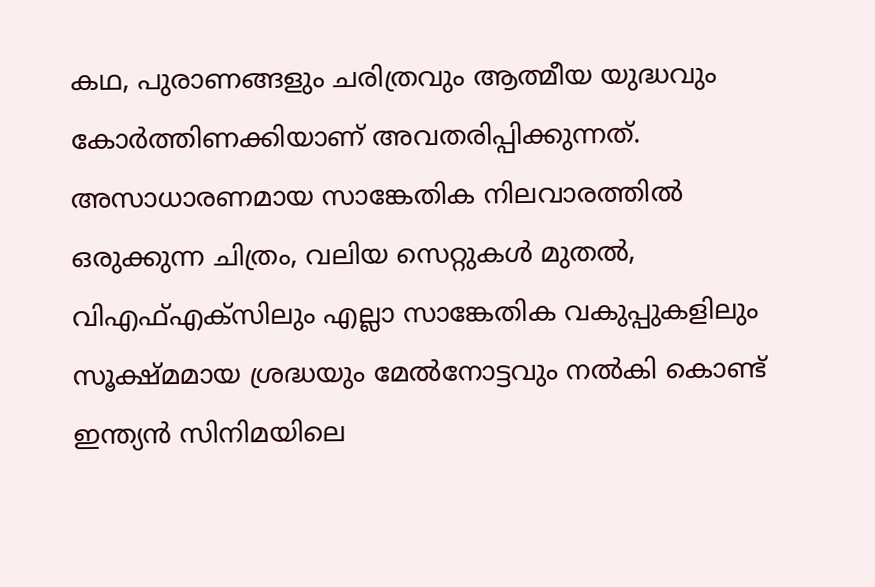കഥ, പുരാണങ്ങളും ചരിത്രവും ആത്മീയ യുദ്ധവും കോർത്തിണക്കിയാണ് അവതരിപ്പിക്കുന്നത്. അസാധാരണമായ സാങ്കേതിക നിലവാരത്തിൽ ഒരുക്കുന്ന ചിത്രം, വലിയ സെറ്റുകൾ മുതൽ, വിഎഫ്എക്സിലും എല്ലാ സാങ്കേതിക വകുപ്പുകളിലും സൂക്ഷ്മമായ ശ്രദ്ധയും മേൽനോട്ടവും നൽകി കൊണ്ട് ഇന്ത്യൻ സിനിമയിലെ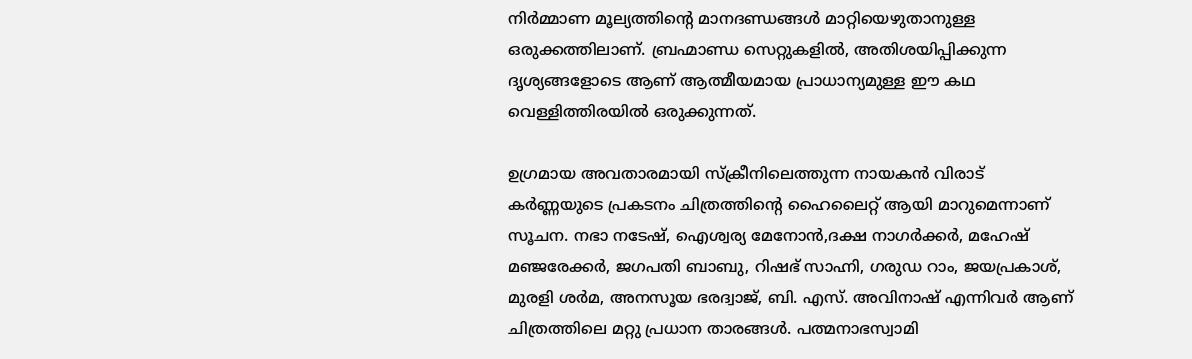നിർമ്മാണ മൂല്യത്തിന്റെ മാനദണ്ഡങ്ങൾ മാറ്റിയെഴുതാനുള്ള ഒരുക്കത്തിലാണ്. ബ്രഹ്മാണ്ഡ സെറ്റുകളിൽ, അതിശയിപ്പിക്കുന്ന ദൃശ്യങ്ങളോടെ ആണ് ആത്മീയമായ പ്രാധാന്യമുള്ള ഈ കഥ വെള്ളിത്തിരയിൽ ഒരുക്കുന്നത്.

ഉഗ്രമായ അവതാരമായി സ്‌ക്രീനിലെത്തുന്ന നായകൻ വിരാട് കർണ്ണയുടെ പ്രകടനം ചിത്രത്തിന്റെ ഹൈലൈറ്റ് ആയി മാറുമെന്നാണ് സൂചന. നഭാ നടേഷ്, ഐശ്വര്യ മേനോൻ,ദക്ഷ നാഗർക്കർ, മഹേഷ് മഞ്ജരേക്കർ, ജഗപതി ബാബു, റിഷഭ് സാഹ്നി, ഗരുഡ റാം, ജയപ്രകാശ്, മുരളി ശർമ, അനസൂയ ഭരദ്വാജ്, ബി. എസ്. അവിനാഷ് എന്നിവർ ആണ് ചിത്രത്തിലെ മറ്റു പ്രധാന താരങ്ങൾ. പത്മനാഭസ്വാമി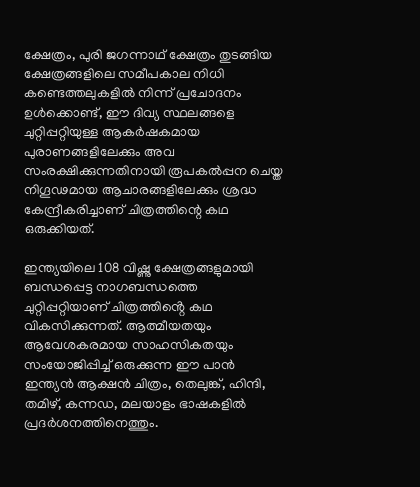ക്ഷേത്രം, പുരി ജഗന്നാഥ് ക്ഷേത്രം തുടങ്ങിയ ക്ഷേത്രങ്ങളിലെ സമീപകാല നിധി കണ്ടെത്തലുകളിൽ നിന്ന് പ്രചോദനം ഉൾക്കൊണ്ട്, ഈ ദിവ്യ സ്ഥലങ്ങളെ ചുറ്റിപ്പറ്റിയുള്ള ആകർഷകമായ പുരാണങ്ങളിലേക്കും അവ സംരക്ഷിക്കുന്നതിനായി രൂപകൽപ്പന ചെയ്ത നിഗൂഢമായ ആചാരങ്ങളിലേക്കും ശ്രദ്ധ കേന്ദ്രീകരിച്ചാണ് ചിത്രത്തിന്റെ കഥ ഒരുക്കിയത്.

ഇന്ത്യയിലെ 108 വിഷ്ണു ക്ഷേത്രങ്ങളുമായി ബന്ധപ്പെട്ട നാഗബന്ധത്തെ ചുറ്റിപ്പറ്റിയാണ് ചിത്രത്തിൻ്റെ കഥ വികസിക്കുന്നത്. ആത്മീയതയും ആവേശകരമായ സാഹസികതയും സംയോജിപ്പിച്ച് ഒരുക്കുന്ന ഈ പാൻ ഇന്ത്യൻ ആക്ഷൻ ചിത്രം, തെലുങ്ക്, ഹിന്ദി, തമിഴ്, കന്നഡ, മലയാളം ഭാഷകളിൽ പ്രദർശനത്തിനെത്തും.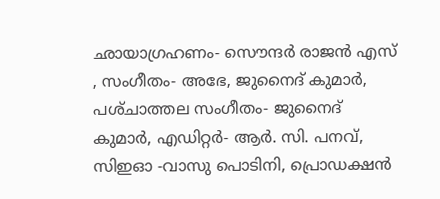ഛായാഗ്രഹണം- സൌന്ദർ രാജൻ എസ് , സംഗീതം- അഭേ, ജുനൈദ് കുമാർ, പശ്‌ചാത്തല സംഗീതം- ജുനൈദ് കുമാർ, എഡിറ്റർ- ആർ. സി. പനവ്, സിഇഓ -വാസു പൊടിനി, പ്രൊഡക്ഷൻ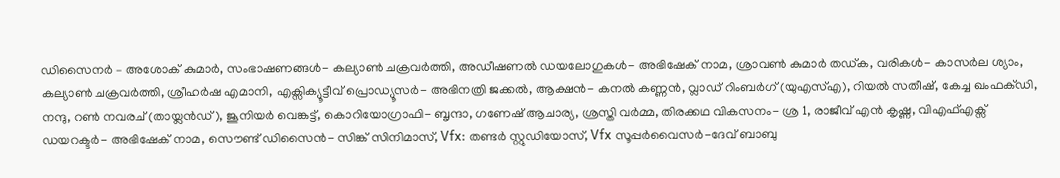ഡിസൈനർ – അശോക് കുമാർ, സംഭാഷണങ്ങൾ- കല്യാൺ ചക്രവർത്തി, അഡീഷണൽ ഡയലോഗുകൾ- അഭിഷേക് നാമ, ശ്രാവൺ കുമാർ തഡ്ക, വരികൾ- കാസർല ശ്യാം, കല്യാൺ ചക്രവർത്തി, ശ്രീഹർഷ എമാനി, എക്സിക്യൂട്ടീവ് പ്രൊഡ്യൂസർ- അഭിനത്രി ജക്കൽ, ആക്ഷൻ- കനൽ കണ്ണൻ, വ്ലാഡ് റിംബർഗ് (യുഎസ്എ), റിയൽ സതീഷ്, കേച്ച ഖംഫക്ഡി, നന്ദു, റൺ നവരച് (തായ്ലൻഡ്), ജൂനിയർ വെങ്കട്ട്, കൊറിയോഗ്രാഫി- ബൃന്ദാ, ഗണേഷ് ആചാര്യ, ശ്രസ്തി വർമ്മ, തിരക്കഥ വികസനം- ശ്ര 1, രാജീവ് എൻ കൃഷ്ണ, വിഎഫ്എക്സ് ഡയറക്ടർ- അഭിഷേക് നാമ, സൌണ്ട് ഡിസൈൻ- സിങ്ക് സിനിമാസ്, Vfx: തണ്ടർ സ്റ്റുഡിയോസ്, Vfx സൂപ്പർവൈസർ-ദേവ് ബാബു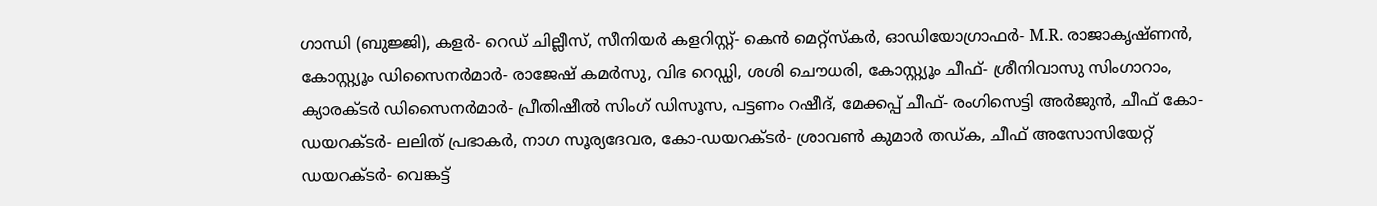ഗാന്ധി (ബുജ്ജി), കളർ- റെഡ് ചില്ലീസ്, സീനിയർ കളറിസ്റ്റ്- കെൻ മെറ്റ്സ്കർ, ഓഡിയോഗ്രാഫർ- M.R. രാജാകൃഷ്ണൻ, കോസ്റ്റ്യൂം ഡിസൈനർമാർ- രാജേഷ് കമർസു, വിഭ റെഡ്ഡി, ശശി ചൌധരി, കോസ്റ്റ്യൂം ചീഫ്- ശ്രീനിവാസു സിംഗാറാം, ക്യാരക്ടർ ഡിസൈനർമാർ- പ്രീതിഷീൽ സിംഗ് ഡിസൂസ, പട്ടണം റഷീദ്, മേക്കപ്പ് ചീഫ്- രംഗിസെട്ടി അർജുൻ, ചീഫ് കോ-ഡയറക്ടർ- ലലിത് പ്രഭാകർ, നാഗ സൂര്യദേവര, കോ-ഡയറക്ടർ- ശ്രാവൺ കുമാർ തഡ്ക, ചീഫ് അസോസിയേറ്റ് ഡയറക്ടർ- വെങ്കട്ട്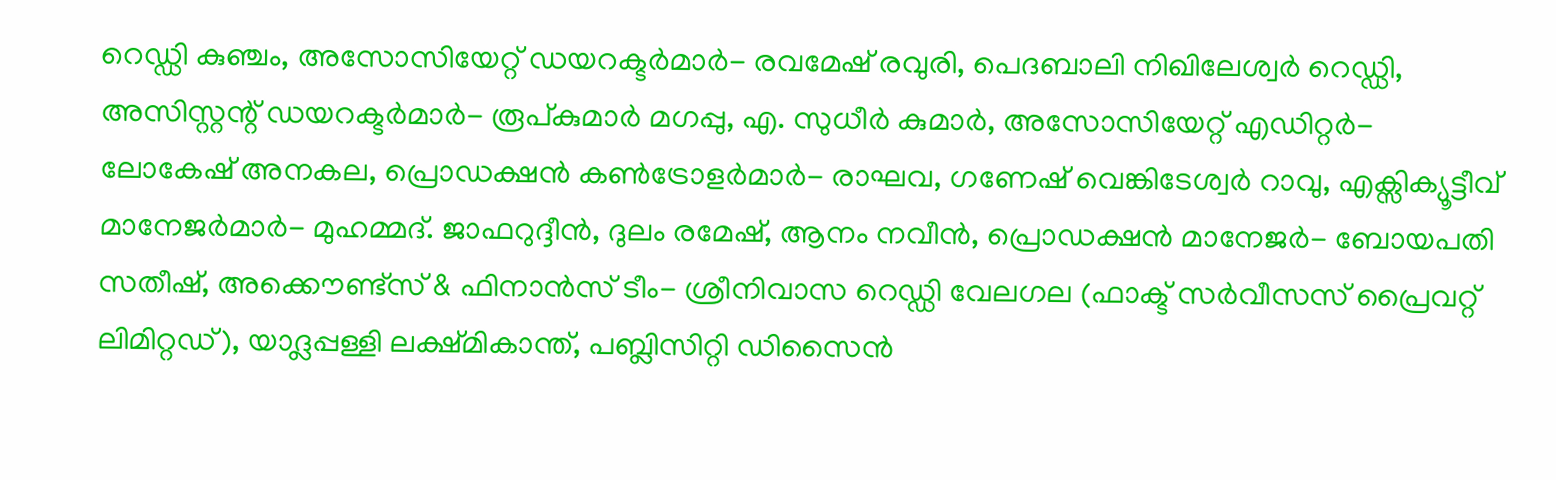റെഡ്ഡി കുഞ്ചം, അസോസിയേറ്റ് ഡയറക്ടർമാർ- രവമേഷ് രവുരി, പെദബാലി നിഖിലേശ്വർ റെഡ്ഡി, അസിസ്റ്റന്റ് ഡയറക്ടർമാർ- രൂപ്കുമാർ മഗപ്പു, എ. സുധീർ കുമാർ, അസോസിയേറ്റ് എഡിറ്റർ- ലോകേഷ് അനകല, പ്രൊഡക്ഷൻ കൺട്രോളർമാർ- രാഘവ, ഗണേഷ് വെങ്കിടേശ്വർ റാവു, എക്സിക്യൂട്ടീവ് മാനേജർമാർ- മുഹമ്മദ്. ജാഫറുദ്ദീൻ, ദുലം രമേഷ്, ആനം നവീൻ, പ്രൊഡക്ഷൻ മാനേജർ- ബോയപതി സതീഷ്, അക്കൌണ്ട്സ് & ഫിനാൻസ് ടീം- ശ്രീനിവാസ റെഡ്ഡി വേലഗല (ഫാക്ട് സർവീസസ് പ്രൈവറ്റ് ലിമിറ്റഡ്), യാദ്ലപ്പള്ളി ലക്ഷ്മികാന്ത്, പബ്ലിസിറ്റി ഡിസൈൻ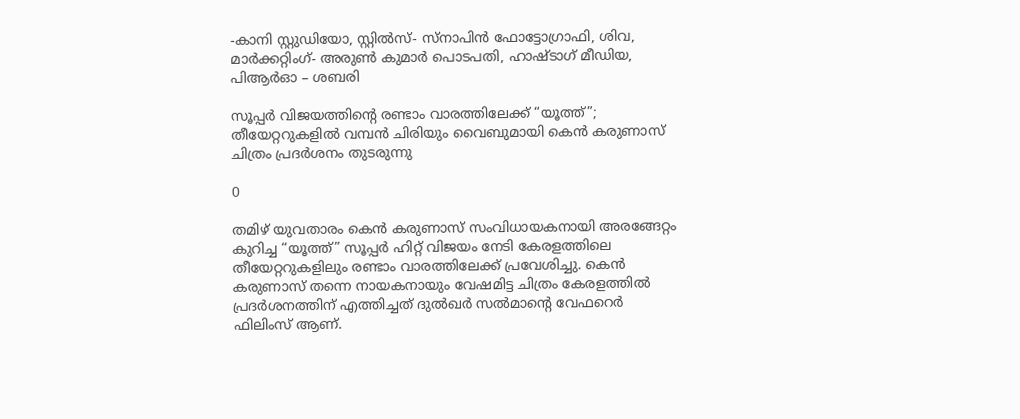-കാനി സ്റ്റുഡിയോ, സ്റ്റിൽസ്- സ്നാപിൻ ഫോട്ടോഗ്രാഫി, ശിവ, മാർക്കറ്റിംഗ്- അരുൺ കുമാർ പൊടപതി, ഹാഷ്ടാഗ് മീഡിയ, പിആർഓ – ശബരി

സൂപ്പർ വിജയത്തിന്റെ രണ്ടാം വാരത്തിലേക്ക് “യൂത്ത്”; തീയേറ്ററുകളിൽ വമ്പൻ ചിരിയും വൈബുമായി കെൻ കരുണാസ് ചിത്രം പ്രദർശനം തുടരുന്നു

0

തമിഴ് യുവതാരം കെൻ കരുണാസ് സംവിധായകനായി അരങ്ങേറ്റം കുറിച്ച “യൂത്ത്” സൂപ്പർ ഹിറ്റ് വിജയം നേടി കേരളത്തിലെ തീയേറ്ററുകളിലും രണ്ടാം വാരത്തിലേക്ക് പ്രവേശിച്ചു. കെൻ കരുണാസ് തന്നെ നായകനായും വേഷമിട്ട ചിത്രം കേരളത്തിൽ പ്രദർശനത്തിന് എത്തിച്ചത് ദുൽഖർ സൽമാന്റെ വേഫറെർ ഫിലിംസ് ആണ്.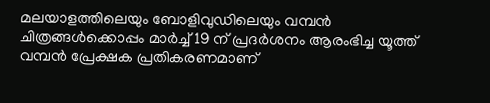മലയാളത്തിലെയും ബോളിവുഡിലെയും വമ്പൻ ചിത്രങ്ങൾക്കൊപ്പം മാർച്ച് 19 ന് പ്രദർശനം ആരംഭിച്ച യൂത്ത് വമ്പൻ പ്രേക്ഷക പ്രതികരണമാണ്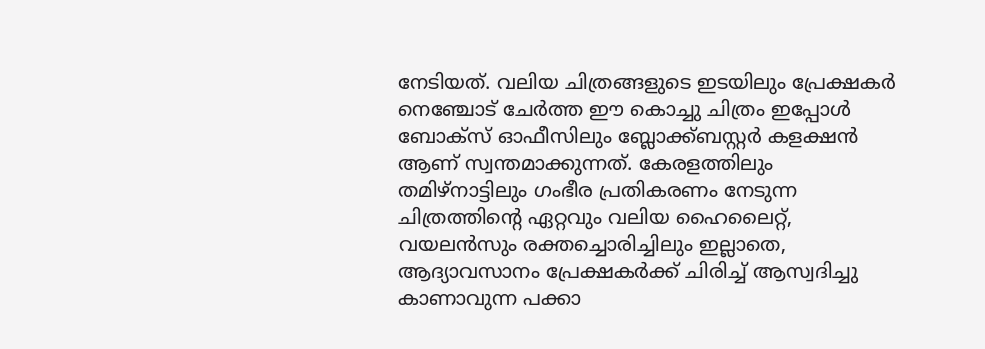നേടിയത്. വലിയ ചിത്രങ്ങളുടെ ഇടയിലും പ്രേക്ഷകർ നെഞ്ചോട് ചേർത്ത ഈ കൊച്ചു ചിത്രം ഇപ്പോൾ ബോക്സ് ഓഫീസിലും ബ്ലോക്ക്ബസ്റ്റർ കളക്ഷൻ ആണ് സ്വന്തമാക്കുന്നത്. കേരളത്തിലും തമിഴ്നാട്ടിലും ഗംഭീര പ്രതികരണം നേടുന്ന ചിത്രത്തിന്റെ ഏറ്റവും വലിയ ഹൈലൈറ്റ്, വയലൻസും രക്തച്ചൊരിച്ചിലും ഇല്ലാതെ, ആദ്യാവസാനം പ്രേക്ഷകർക്ക് ചിരിച്ച് ആസ്വദിച്ചു കാണാവുന്ന പക്കാ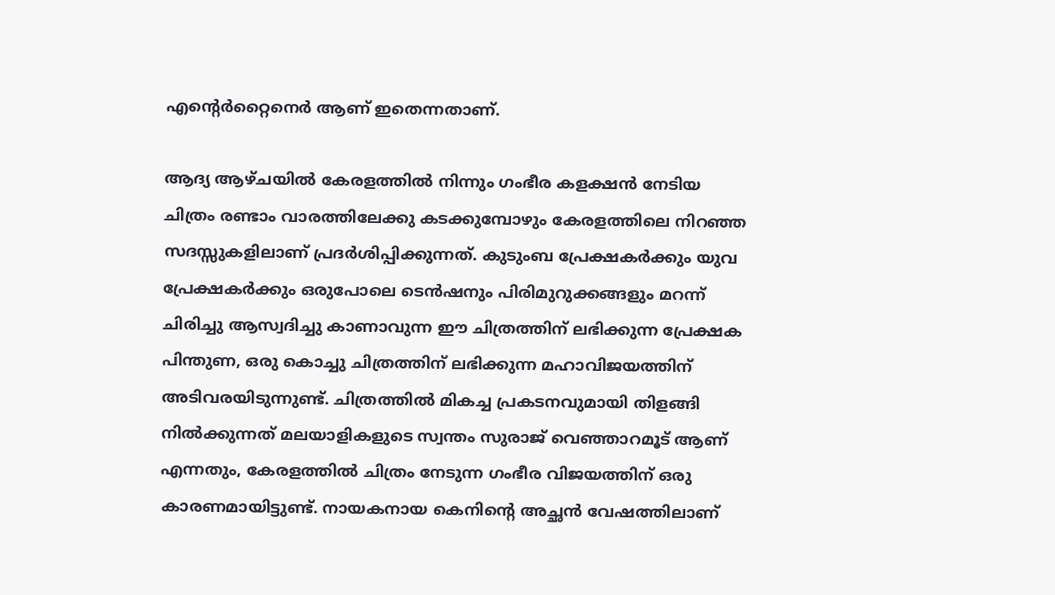എന്റെർറ്റൈനെർ ആണ് ഇതെന്നതാണ്.

ആദ്യ ആഴ്ചയിൽ കേരളത്തിൽ നിന്നും ഗംഭീര കളക്ഷൻ നേടിയ ചിത്രം രണ്ടാം വാരത്തിലേക്കു കടക്കുമ്പോഴും കേരളത്തിലെ നിറഞ്ഞ സദസ്സുകളിലാണ് പ്രദർശിപ്പിക്കുന്നത്. കുടുംബ പ്രേക്ഷകർക്കും യുവ പ്രേക്ഷകർക്കും ഒരുപോലെ ടെൻഷനും പിരിമുറുക്കങ്ങളും മറന്ന് ചിരിച്ചു ആസ്വദിച്ചു കാണാവുന്ന ഈ ചിത്രത്തിന് ലഭിക്കുന്ന പ്രേക്ഷക പിന്തുണ, ഒരു കൊച്ചു ചിത്രത്തിന് ലഭിക്കുന്ന മഹാവിജയത്തിന് അടിവരയിടുന്നുണ്ട്. ചിത്രത്തിൽ മികച്ച പ്രകടനവുമായി തിളങ്ങി നിൽക്കുന്നത് മലയാളികളുടെ സ്വന്തം സുരാജ് വെഞ്ഞാറമൂട് ആണ് എന്നതും, കേരളത്തിൽ ചിത്രം നേടുന്ന ഗംഭീര വിജയത്തിന് ഒരു കാരണമായിട്ടുണ്ട്. നായകനായ കെനിന്റെ അച്ഛൻ വേഷത്തിലാണ്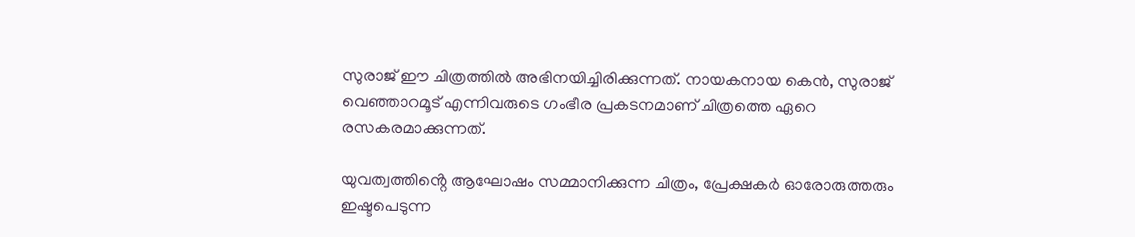സുരാജ് ഈ ചിത്രത്തിൽ അഭിനയിച്ചിരിക്കുന്നത്. നായകനായ കെൻ, സുരാജ് വെഞ്ഞാറമൂട് എന്നിവരുടെ ഗംഭീര പ്രകടനമാണ് ചിത്രത്തെ ഏറെ രസകരമാക്കുന്നത്.

യുവത്വത്തിൻ്റെ ആഘോഷം സമ്മാനിക്കുന്ന ചിത്രം, പ്രേക്ഷകർ ഓരോരുത്തരും ഇഷ്ടപെടുന്ന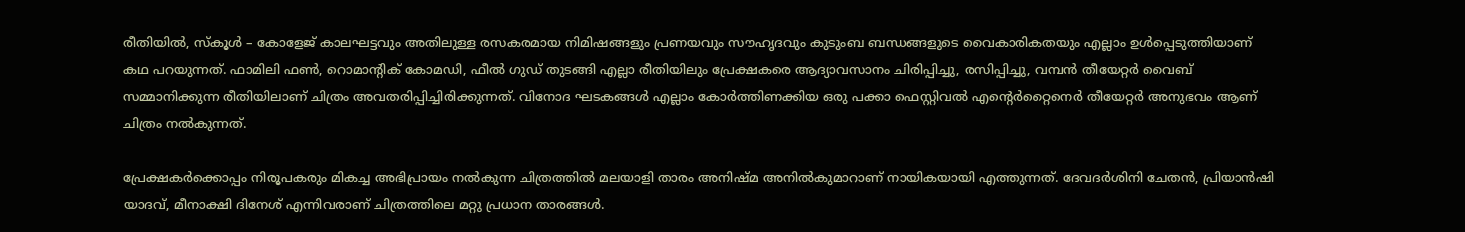രീതിയിൽ, സ്കൂൾ – കോളേജ് കാലഘട്ടവും അതിലുള്ള രസകരമായ നിമിഷങ്ങളും പ്രണയവും സൗഹൃദവും കുടുംബ ബന്ധങ്ങളുടെ വൈകാരികതയും എല്ലാം ഉൾപ്പെടുത്തിയാണ് കഥ പറയുന്നത്. ഫാമിലി ഫൺ, റൊമാന്റിക് കോമഡി, ഫീൽ ഗുഡ് തുടങ്ങി എല്ലാ രീതിയിലും പ്രേക്ഷകരെ ആദ്യാവസാനം ചിരിപ്പിച്ചു, രസിപ്പിച്ചു, വമ്പൻ തീയേറ്റർ വൈബ് സമ്മാനിക്കുന്ന രീതിയിലാണ് ചിത്രം അവതരിപ്പിച്ചിരിക്കുന്നത്. വിനോദ ഘടകങ്ങൾ എല്ലാം കോർത്തിണക്കിയ ഒരു പക്കാ ഫെസ്റ്റിവൽ എന്റെർറ്റൈനെർ തീയേറ്റർ അനുഭവം ആണ് ചിത്രം നൽകുന്നത്.

പ്രേക്ഷകർക്കൊപ്പം നിരൂപകരും മികച്ച അഭിപ്രായം നൽകുന്ന ചിത്രത്തിൽ മലയാളി താരം അനിഷ്മ അനിൽകുമാറാണ് നായികയായി എത്തുന്നത്. ദേവദർശിനി ചേതൻ, പ്രിയാൻഷി യാദവ്, മീനാക്ഷി ദിനേശ് എന്നിവരാണ് ചിത്രത്തിലെ മറ്റു പ്രധാന താരങ്ങൾ.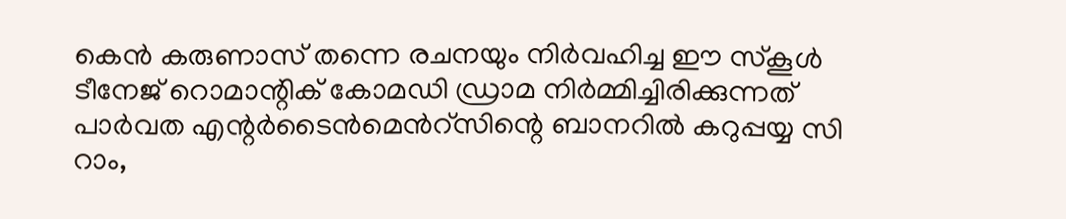കെൻ കരുണാസ് തന്നെ രചനയും നിർവഹിച്ച ഈ സ്‌കൂൾ ടീനേജ് റൊമാന്റിക് കോമഡി ഡ്രാമ നിർമ്മിച്ചിരിക്കുന്നത് പാർവത എന്റർടൈൻമെൻറ്സിന്റെ ബാനറിൽ കറുപ്പയ്യ സി റാം,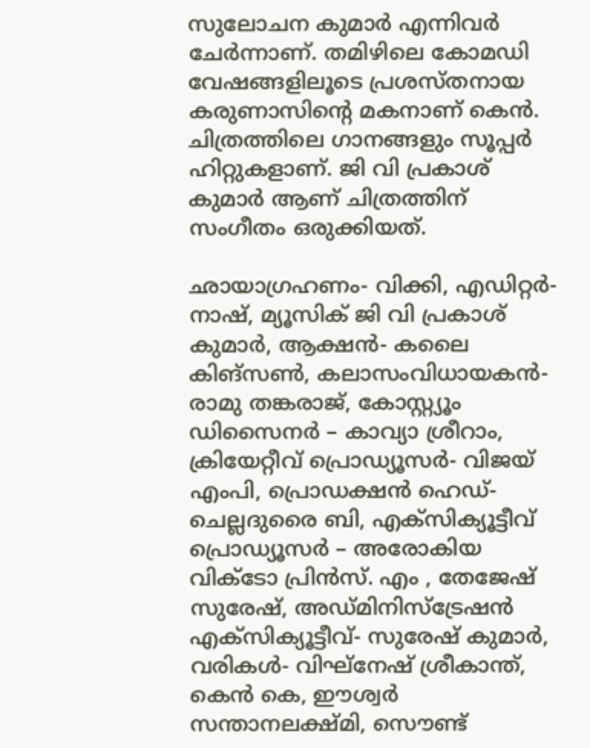സുലോചന കുമാർ എന്നിവർ ചേർന്നാണ്. തമിഴിലെ കോമഡി വേഷങ്ങളിലൂടെ പ്രശസ്തനായ കരുണാസിന്റെ മകനാണ് കെൻ. ചിത്രത്തിലെ ഗാനങ്ങളും സൂപ്പർ ഹിറ്റുകളാണ്. ജി വി പ്രകാശ് കുമാർ ആണ് ചിത്രത്തിന് സംഗീതം ഒരുക്കിയത്.

ഛായാഗ്രഹണം- വിക്കി, എഡിറ്റർ- നാഷ്, മ്യൂസിക് ജി വി പ്രകാശ് കുമാർ, ആക്ഷൻ- കലൈ കിങ്‌സൺ, കലാസംവിധായകൻ- രാമു തങ്കരാജ്, കോസ്റ്റ്യൂം ഡിസൈനർ – കാവ്യാ ശ്രീറാം, ക്രിയേറ്റീവ് പ്രൊഡ്യൂസർ- വിജയ് എംപി, പ്രൊഡക്ഷൻ ഹെഡ്- ചെല്ലദുരൈ ബി, എക്സിക്യൂട്ടീവ് പ്രൊഡ്യൂസർ – അരോകിയ വിക്ടോ പ്രിൻസ്. എം , തേജേഷ് സുരേഷ്, അഡ്മിനിസ്ട്രേഷൻ എക്സിക്യൂട്ടീവ്- സുരേഷ് കുമാർ, വരികൾ- വിഘ്നേഷ് ശ്രീകാന്ത്, കെൻ കെ, ഈശ്വർ സന്താനലക്ഷ്മി, സൌണ്ട്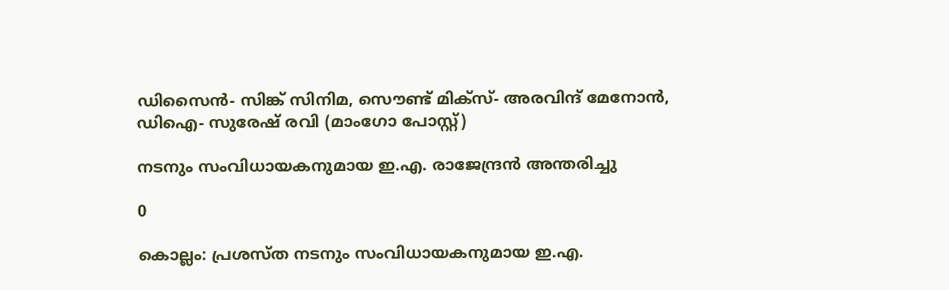ഡിസൈൻ- സിങ്ക് സിനിമ, സൌണ്ട് മിക്സ്- അരവിന്ദ് മേനോൻ, ഡിഐ- സുരേഷ് രവി (മാംഗോ പോസ്റ്റ്)

നടനും സംവിധായകനുമായ ഇ.എ. രാജേന്ദ്രൻ അന്തരിച്ചു

0

കൊല്ലം: പ്രശസ്ത നടനും സംവിധായകനുമായ ഇ.എ.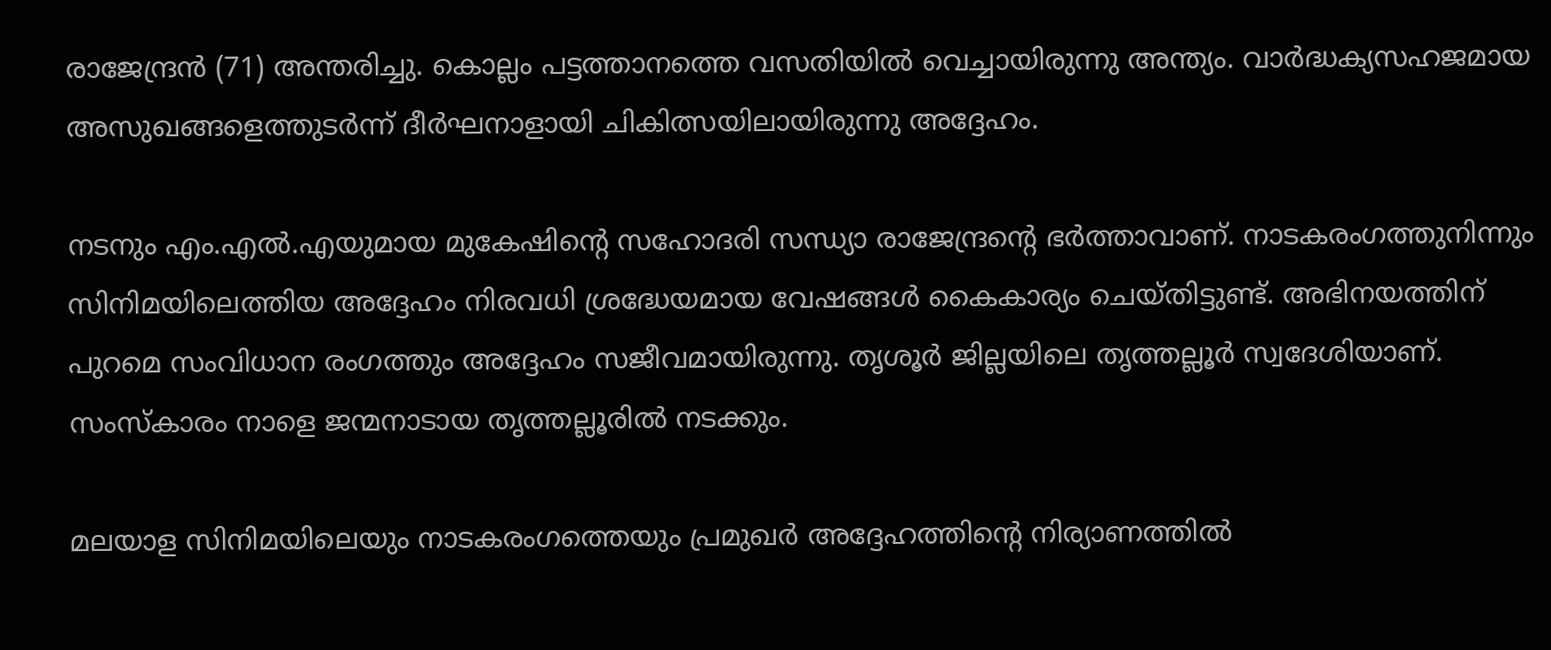രാജേന്ദ്രൻ (71) അന്തരിച്ചു. കൊല്ലം പട്ടത്താനത്തെ വസതിയിൽ വെച്ചായിരുന്നു അന്ത്യം. വാർദ്ധക്യസഹജമായ അസുഖങ്ങളെത്തുടർന്ന് ദീർഘനാളായി ചികിത്സയിലായിരുന്നു അദ്ദേഹം.

നടനും എം.എൽ.എയുമായ മുകേഷിന്റെ സഹോദരി സന്ധ്യാ രാജേന്ദ്രന്റെ ഭർത്താവാണ്. നാടകരംഗത്തുനിന്നും സിനിമയിലെത്തിയ അദ്ദേഹം നിരവധി ശ്രദ്ധേയമായ വേഷങ്ങൾ കൈകാര്യം ചെയ്തിട്ടുണ്ട്. അഭിനയത്തിന് പുറമെ സംവിധാന രംഗത്തും അദ്ദേഹം സജീവമായിരുന്നു. തൃശൂർ ജില്ലയിലെ തൃത്തല്ലൂർ സ്വദേശിയാണ്. സംസ്കാരം നാളെ ജന്മനാടായ തൃത്തല്ലൂരിൽ നടക്കും.

മലയാള സിനിമയിലെയും നാടകരംഗത്തെയും പ്രമുഖർ അദ്ദേഹത്തിന്റെ നിര്യാണത്തിൽ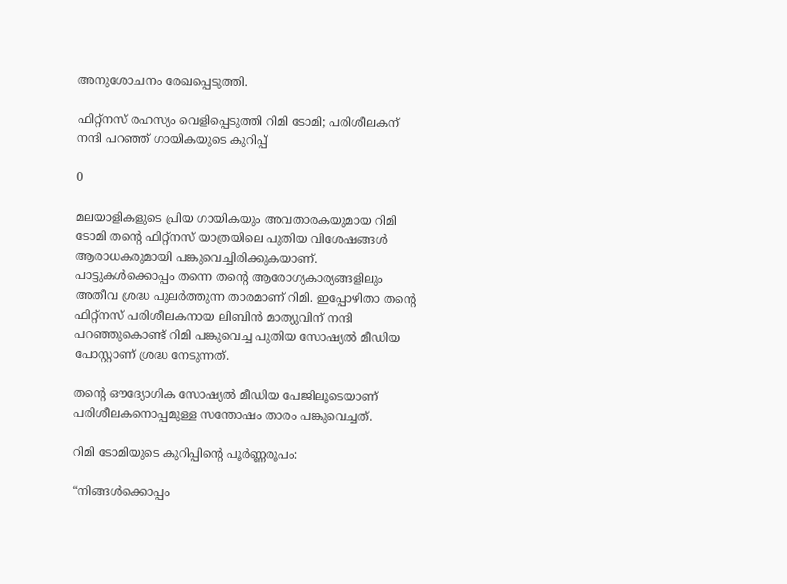അനുശോചനം രേഖപ്പെടുത്തി.

ഫിറ്റ്‌നസ് രഹസ്യം വെളിപ്പെടുത്തി റിമി ടോമി; പരിശീലകന് നന്ദി പറഞ്ഞ് ഗായികയുടെ കുറിപ്പ്

0

മലയാളികളുടെ പ്രിയ ഗായികയും അവതാരകയുമായ റിമി ടോമി തന്റെ ഫിറ്റ്‌നസ് യാത്രയിലെ പുതിയ വിശേഷങ്ങൾ ആരാധകരുമായി പങ്കുവെച്ചിരിക്കുകയാണ്. പാട്ടുകൾക്കൊപ്പം തന്നെ തന്റെ ആരോഗ്യകാര്യങ്ങളിലും അതീവ ശ്രദ്ധ പുലർത്തുന്ന താരമാണ് റിമി. ഇപ്പോഴിതാ തന്റെ ഫിറ്റ്‌നസ് പരിശീലകനായ ലിബിൻ മാത്യുവിന് നന്ദി പറഞ്ഞുകൊണ്ട് റിമി പങ്കുവെച്ച പുതിയ സോഷ്യൽ മീഡിയ പോസ്റ്റാണ് ശ്രദ്ധ നേടുന്നത്.

തന്റെ ഔദ്യോഗിക സോഷ്യൽ മീഡിയ പേജിലൂടെയാണ് പരിശീലകനൊപ്പമുള്ള സന്തോഷം താരം പങ്കുവെച്ചത്.

റിമി ടോമിയുടെ കുറിപ്പിന്റെ പൂർണ്ണരൂപം:

“നിങ്ങൾക്കൊപ്പം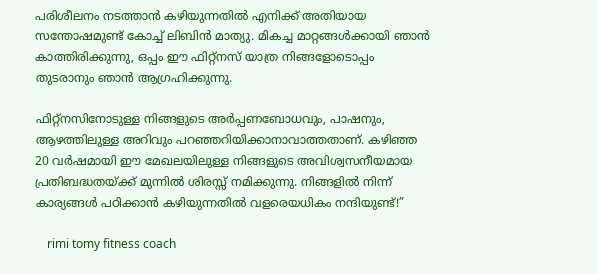പരിശീലനം നടത്താൻ കഴിയുന്നതിൽ എനിക്ക് അതിയായ സന്തോഷമുണ്ട് കോച്ച് ലിബിൻ മാത്യു. മികച്ച മാറ്റങ്ങൾക്കായി ഞാൻ കാത്തിരിക്കുന്നു, ഒപ്പം ഈ ഫിറ്റ്‌നസ് യാത്ര നിങ്ങളോടൊപ്പം തുടരാനും ഞാൻ ആഗ്രഹിക്കുന്നു.

ഫിറ്റ്‌നസിനോടുള്ള നിങ്ങളുടെ അർപ്പണബോധവും, പാഷനും, ആഴത്തിലുള്ള അറിവും പറഞ്ഞറിയിക്കാനാവാത്തതാണ്. കഴിഞ്ഞ 20 വർഷമായി ഈ മേഖലയിലുള്ള നിങ്ങളുടെ അവിശ്വസനീയമായ പ്രതിബദ്ധതയ്ക്ക് മുന്നിൽ ശിരസ്സ് നമിക്കുന്നു. നിങ്ങളിൽ നിന്ന് കാര്യങ്ങൾ പഠിക്കാൻ കഴിയുന്നതിൽ വളരെയധികം നന്ദിയുണ്ട്!”

    rimi tomy fitness coach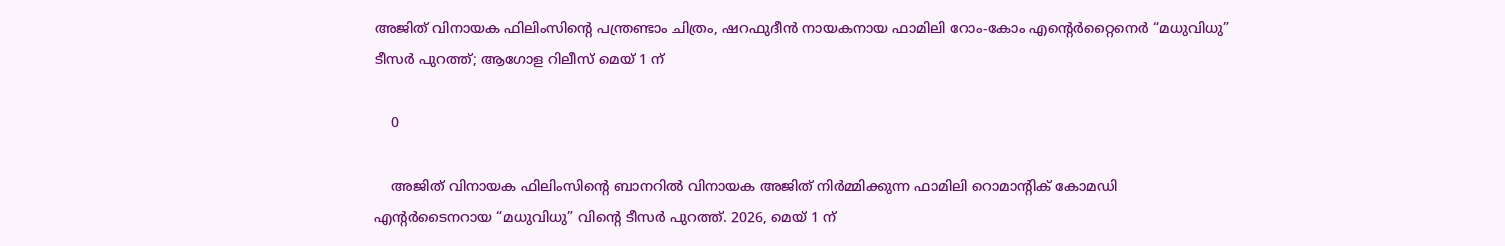അജിത് വിനായക ഫിലിംസിന്റെ പന്ത്രണ്ടാം ചിത്രം, ഷറഫുദീൻ നായകനായ ഫാമിലി റോം-കോം എന്റെർറ്റൈനെർ “മധുവിധു” ടീസർ പുറത്ത്; ആഗോള റിലീസ് മെയ് 1 ന്

    0

    അജിത് വിനായക ഫിലിംസിന്റെ ബാനറിൽ വിനായക അജിത് നിർമ്മിക്കുന്ന ഫാമിലി റൊമാന്റിക് കോമഡി എന്റർടൈനറായ “മധുവിധു” വിന്റെ ടീസർ പുറത്ത്. 2026, മെയ് 1 ന്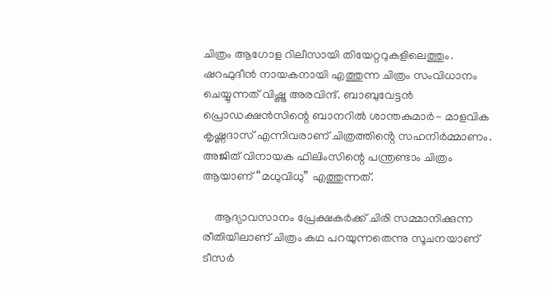ചിത്രം ആഗോള റിലീസായി തിയേറ്ററുകളിലെത്തും. ഷറഫുദീൻ നായകനായി എത്തുന്ന ചിത്രം സംവിധാനം ചെയ്യുന്നത് വിഷ്ണു അരവിന്ദ്. ബാബുവേട്ടൻ പ്രൊഡക്ഷൻസിന്റെ ബാനറിൽ ശാന്തകുമാർ- മാളവിക കൃഷ്ണദാസ് എന്നിവരാണ് ചിത്രത്തിൻ്റെ സഹനിർമ്മാണം. അജിത് വിനായക ഫിലിംസിന്റെ പന്ത്രണ്ടാം ചിത്രം ആയാണ് “മധുവിധു” എത്തുന്നത്.

    ആദ്യാവസാനം പ്രേക്ഷകർക്ക് ചിരി സമ്മാനിക്കുന്ന രീതിയിലാണ് ചിത്രം കഥ പറയുന്നതെന്നു സൂചനയാണ് ടീസർ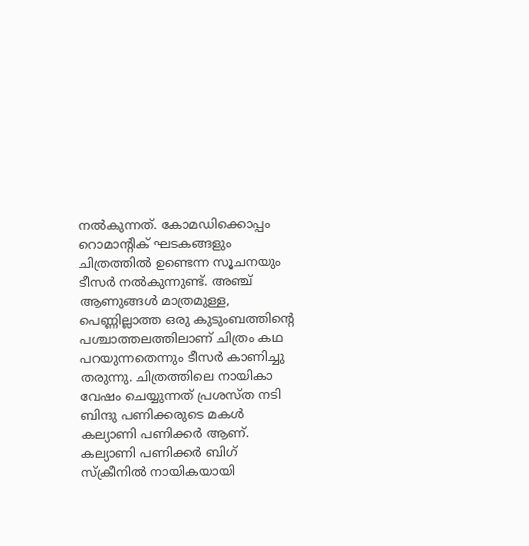നൽകുന്നത്. കോമഡിക്കൊപ്പം റൊമാന്റിക് ഘടകങ്ങളും ചിത്രത്തിൽ ഉണ്ടെന്ന സൂചനയും ടീസർ നൽകുന്നുണ്ട്. അഞ്ച് ആണുങ്ങൾ മാത്രമുള്ള, പെണ്ണില്ലാത്ത ഒരു കുടുംബത്തിന്റെ പശ്ചാത്തലത്തിലാണ് ചിത്രം കഥ പറയുന്നതെന്നും ടീസർ കാണിച്ചു തരുന്നു. ചിത്രത്തിലെ നായികാ വേഷം ചെയ്യുന്നത് പ്രശസ്ത നടി ബിന്ദു പണിക്കരുടെ മകൾ കല്യാണി പണിക്കർ ആണ്. കല്യാണി പണിക്കർ ബിഗ് സ്‌ക്രീനിൽ നായികയായി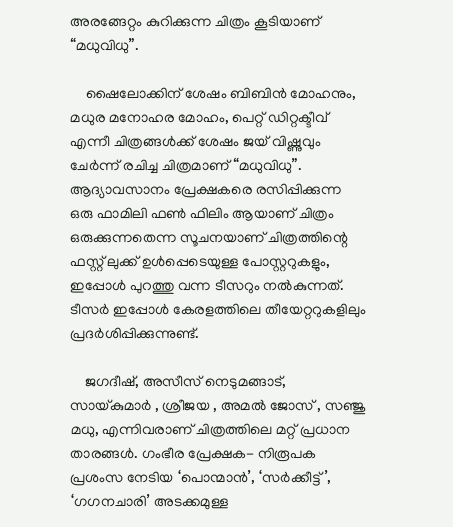അരങ്ങേറ്റം കുറിക്കുന്ന ചിത്രം കൂടിയാണ് “മധുവിധു”.

    ഷൈലോക്കിന് ശേഷം ബിബിൻ മോഹനും, മധുര മനോഹര മോഹം, പെറ്റ്‌ ഡിറ്റക്ടീവ് എന്നീ ചിത്രങ്ങൾക്ക് ശേഷം ജയ് വിഷ്ണുവും ചേർന്ന് രചിച്ച ചിത്രമാണ് “മധുവിധു”. ആദ്യാവസാനം പ്രേക്ഷകരെ രസിപ്പിക്കുന്ന ഒരു ഫാമിലി ഫൺ ഫിലിം ആയാണ് ചിത്രം ഒരുക്കുന്നതെന്ന സൂചനയാണ് ചിത്രത്തിന്റെ ഫസ്റ്റ് ലുക്ക് ഉൾപ്പെടെയുള്ള പോസ്റ്ററുകളും, ഇപ്പോൾ പുറത്തു വന്ന ടീസറും നൽകുന്നത്. ടീസർ ഇപ്പോൾ കേരളത്തിലെ തീയേറ്ററുകളിലും പ്രദർശിപ്പിക്കുന്നുണ്ട്.

    ജഗദീഷ്, അസീസ് നെടുമങ്ങാട്, സായ്കുമാർ , ശ്രീജയ , അമൽ ജോസ് , സഞ്ജു മധു, എന്നിവരാണ് ചിത്രത്തിലെ മറ്റ് പ്രധാന താരങ്ങൾ. ഗംഭീര പ്രേക്ഷക- നിരൂപക പ്രശംസ നേടിയ ‘പൊന്മാൻ’, ‘സർക്കീട്ട്’, ‘ഗഗനചാരി’ അടക്കമുള്ള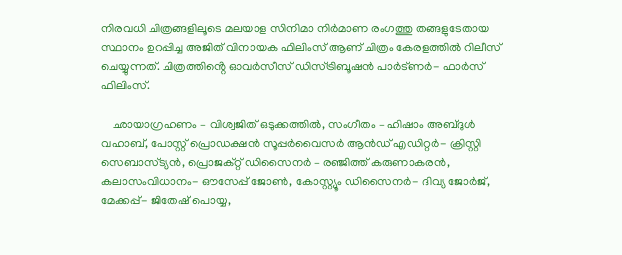നിരവധി ചിത്രങ്ങളിലൂടെ മലയാള സിനിമാ നിർമാണ രംഗത്തു തങ്ങളുടേതായ സ്ഥാനം ഉറപ്പിച്ച അജിത് വിനായക ഫിലിംസ് ആണ് ചിത്രം കേരളത്തിൽ റിലീസ് ചെയ്യുന്നത്. ചിത്രത്തിൻ്റെ ഓവർസീസ് ഡിസ്ട്രിബൂഷൻ പാർട്ണർ- ഫാർസ് ഫിലിംസ്.

    ഛായാഗ്രഹണം – വിശ്വജിത് ഒടുക്കത്തിൽ, സംഗീതം – ഹിഷാം അബ്ദുൾ വഹാബ്, പോസ്റ്റ് പ്രൊഡക്ഷൻ സൂപ്പർവൈസർ ആൻഡ് എഡിറ്റർ- ക്രിസ്റ്റി സെബാസ്ട്യൻ, പ്രൊജക്റ്റ് ഡിസൈനർ – രഞ്ജിത്ത് കരുണാകരൻ, കലാസംവിധാനം- ഔസേപ്പ് ജോൺ, കോസ്റ്റ്യൂം ഡിസൈനർ- ദിവ്യ ജോർജ്, മേക്കപ്പ്- ജിതേഷ് പൊയ്യ,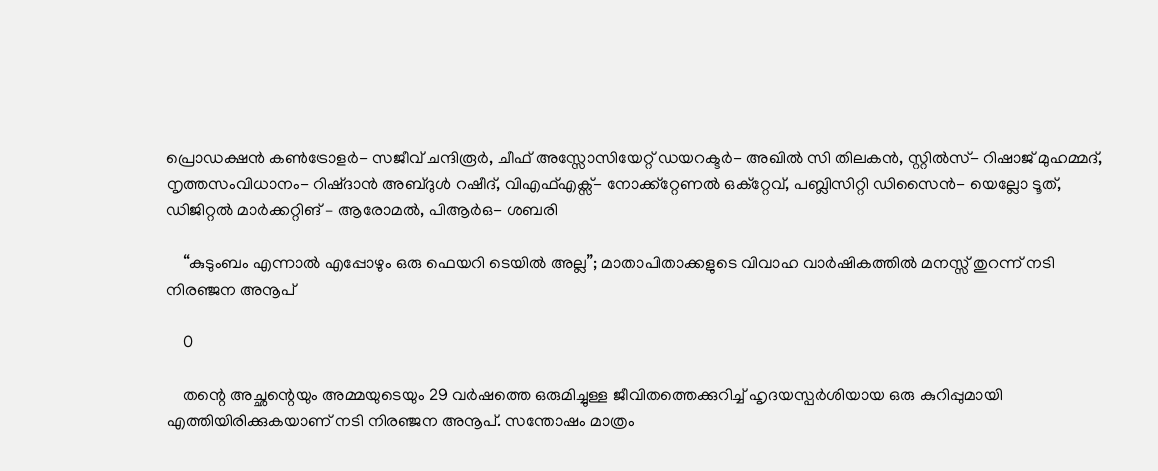പ്രൊഡക്ഷൻ കൺട്രോളർ- സജീവ് ചന്ദിരൂർ, ചീഫ് അസ്സോസിയേറ്റ് ഡയറക്ടർ- അഖിൽ സി തിലകൻ, സ്റ്റിൽസ്- റിഷാജ് മുഹമ്മദ്, നൃത്തസംവിധാനം- റിഷ്‌ദാൻ അബ്ദുൾ റഷീദ്, വിഎഫ്എക്സ്- നോക്ക്റ്റേണൽ ഒക്റ്റേവ്, പബ്ലിസിറ്റി ഡിസൈൻ- യെല്ലോ ടൂത്, ഡിജിറ്റൽ മാർക്കറ്റിങ് – ആരോമൽ, പിആർഒ- ശബരി

    “കുടുംബം എന്നാൽ എപ്പോഴും ഒരു ഫെയറി ടെയിൽ അല്ല”; മാതാപിതാക്കളുടെ വിവാഹ വാർഷികത്തിൽ മനസ്സ് തുറന്ന് നടി നിരഞ്ജന അനൂപ്

    0

    തന്റെ അച്ഛന്റെയും അമ്മയുടെയും 29 വർഷത്തെ ഒരുമിച്ചുള്ള ജീവിതത്തെക്കുറിച്ച് ഹൃദയസ്പർശിയായ ഒരു കുറിപ്പുമായി എത്തിയിരിക്കുകയാണ് നടി നിരഞ്ജന അനൂപ്. സന്തോഷം മാത്രം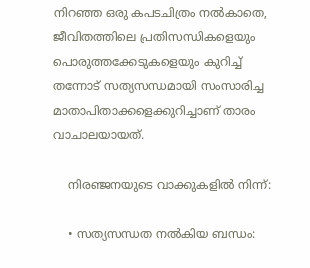നിറഞ്ഞ ഒരു കപടചിത്രം നൽകാതെ, ജീവിതത്തിലെ പ്രതിസന്ധികളെയും പൊരുത്തക്കേടുകളെയും കുറിച്ച് തന്നോട് സത്യസന്ധമായി സംസാരിച്ച മാതാപിതാക്കളെക്കുറിച്ചാണ് താരം വാചാലയായത്.

    നിരഞ്ജനയുടെ വാക്കുകളിൽ നിന്ന്:

    • സത്യസന്ധത നൽകിയ ബന്ധം: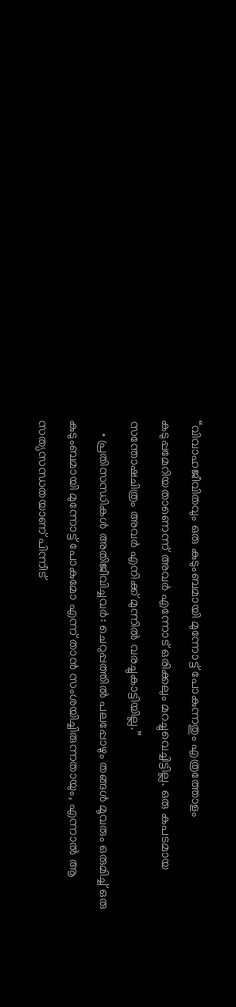“വിവാഹജീവിതവും ഒരു കുടുംബമായി മുന്നോട്ട് പോകുന്നതും എത്രത്തോളം കടുപ്പമേറിയതാണെന്ന് അവർ എന്നോട് ഒരിക്കലും മറച്ചുവെച്ചിട്ടില്ല. ഒരു കപടമായ സന്തോഷചിത്രം അവർ എനിക്ക് മുന്നിൽ വരച്ചുകാട്ടിയില്ല.”
    • പ്രതിസന്ധികൾ അതിജീവിച്ചവർ: ചെറുപ്പത്തിൽ പലപ്പോഴും തങ്ങൾ മൂവരും ഒരുമിച്ച് ഒരു കുടുംബമായി മുന്നോട്ട് പോകുമോ എന്ന് താൻ സംശയിച്ചിരുന്നതായും, എന്നാൽ ആ സത്യസന്ധതയാണ് പിന്നീട്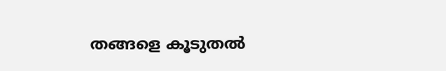തങ്ങളെ കൂടുതൽ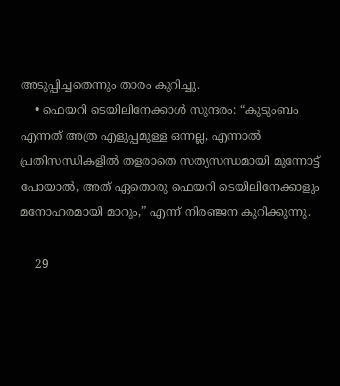അടുപ്പിച്ചതെന്നും താരം കുറിച്ചു.
    • ഫെയറി ടെയിലിനേക്കാൾ സുന്ദരം: “കുടുംബം എന്നത് അത്ര എളുപ്പമുള്ള ഒന്നല്ല, എന്നാൽ പ്രതിസന്ധികളിൽ തളരാതെ സത്യസന്ധമായി മുന്നോട്ട് പോയാൽ, അത് ഏതൊരു ഫെയറി ടെയിലിനേക്കാളും മനോഹരമായി മാറും,” എന്ന് നിരഞ്ജന കുറിക്കുന്നു.

    29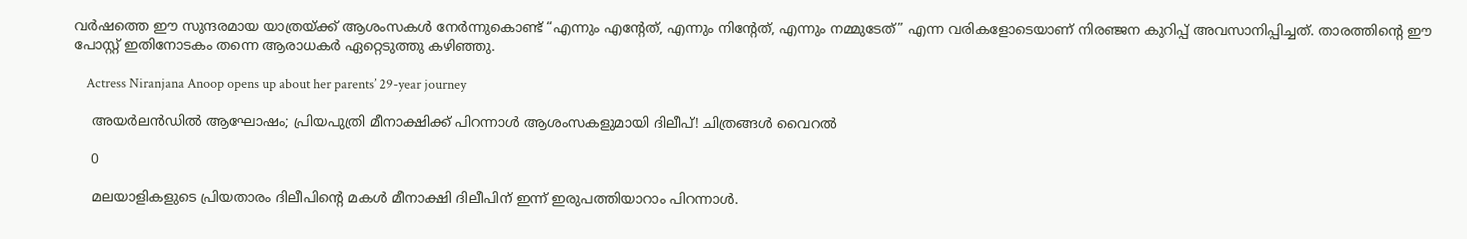വർഷത്തെ ഈ സുന്ദരമായ യാത്രയ്ക്ക് ആശംസകൾ നേർന്നുകൊണ്ട് “എന്നും എന്റേത്, എന്നും നിന്റേത്, എന്നും നമ്മുടേത്” എന്ന വരികളോടെയാണ് നിരഞ്ജന കുറിപ്പ് അവസാനിപ്പിച്ചത്. താരത്തിന്റെ ഈ പോസ്റ്റ് ഇതിനോടകം തന്നെ ആരാധകർ ഏറ്റെടുത്തു കഴിഞ്ഞു.

    Actress Niranjana Anoop opens up about her parents’ 29-year journey

    അയർലൻഡിൽ ആഘോഷം; പ്രിയപുത്രി മീനാക്ഷിക്ക് പിറന്നാൾ ആശംസകളുമായി ദിലീപ്! ചിത്രങ്ങൾ വൈറൽ

    0

    മലയാളികളുടെ പ്രിയതാരം ദിലീപിന്റെ മകൾ മീനാക്ഷി ദിലീപിന് ഇന്ന് ഇരുപത്തിയാറാം പിറന്നാൾ.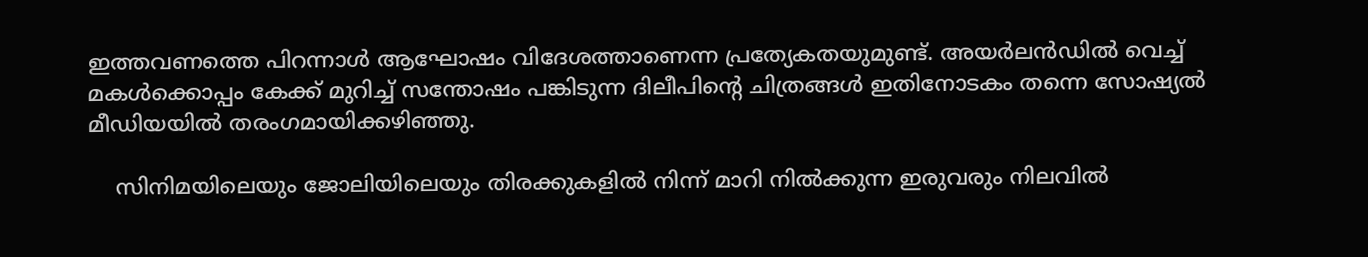ഇത്തവണത്തെ പിറന്നാൾ ആഘോഷം വിദേശത്താണെന്ന പ്രത്യേകതയുമുണ്ട്. അയർലൻഡിൽ വെച്ച് മകൾക്കൊപ്പം കേക്ക് മുറിച്ച് സന്തോഷം പങ്കിടുന്ന ദിലീപിന്റെ ചിത്രങ്ങൾ ഇതിനോടകം തന്നെ സോഷ്യൽ മീഡിയയിൽ തരംഗമായിക്കഴിഞ്ഞു.

    സിനിമയിലെയും ജോലിയിലെയും തിരക്കുകളിൽ നിന്ന് മാറി നിൽക്കുന്ന ഇരുവരും നിലവിൽ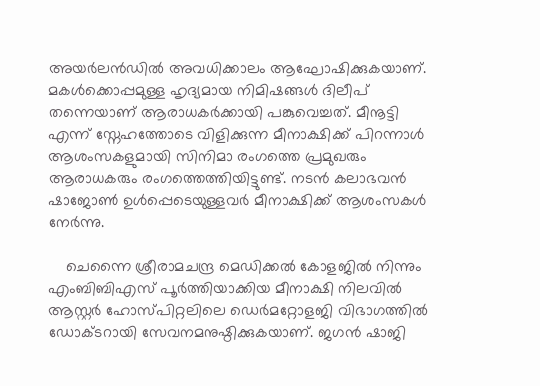അയർലൻഡിൽ അവധിക്കാലം ആഘോഷിക്കുകയാണ്. മകൾക്കൊപ്പമുള്ള ഹൃദ്യമായ നിമിഷങ്ങൾ ദിലീപ് തന്നെയാണ് ആരാധകർക്കായി പങ്കുവെച്ചത്. മീനൂട്ടി എന്ന് സ്നേഹത്തോടെ വിളിക്കുന്ന മീനാക്ഷിക്ക് പിറന്നാൾ ആശംസകളുമായി സിനിമാ രംഗത്തെ പ്രമുഖരും ആരാധകരും രംഗത്തെത്തിയിട്ടുണ്ട്. നടൻ കലാഭവൻ ഷാജോൺ ഉൾപ്പെടെയുള്ളവർ മീനാക്ഷിക്ക് ആശംസകൾ നേർന്നു.

    ചെന്നൈ ശ്രീരാമചന്ദ്ര മെഡിക്കൽ കോളജിൽ നിന്നും എംബിബിഎസ് പൂർത്തിയാക്കിയ മീനാക്ഷി നിലവിൽ ആസ്റ്റർ ഹോസ്പിറ്റലിലെ ഡെർമറ്റോളജി വിഭാഗത്തിൽ ഡോക്ടറായി സേവനമനുഷ്ഠിക്കുകയാണ്. ജഗൻ ഷാജി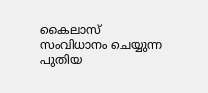കൈലാസ് സംവിധാനം ചെയ്യുന്ന പുതിയ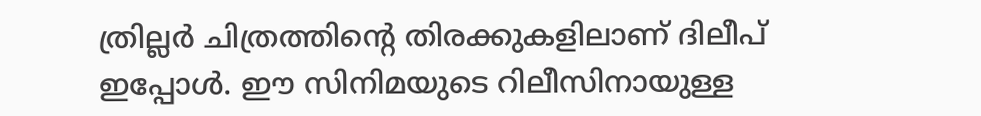ത്രില്ലർ ചിത്രത്തിന്റെ തിരക്കുകളിലാണ് ദിലീപ് ഇപ്പോൾ. ഈ സിനിമയുടെ റിലീസിനായുള്ള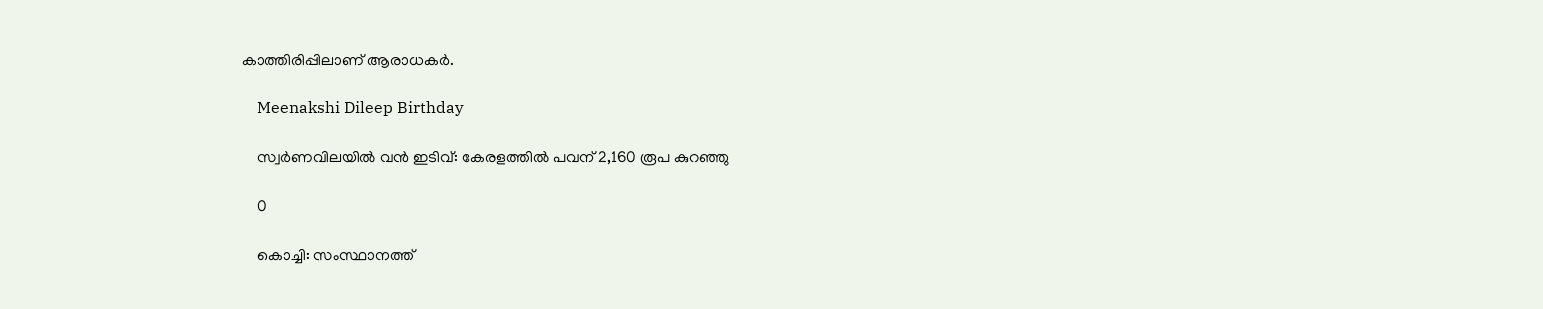കാത്തിരിപ്പിലാണ് ആരാധകർ.

    Meenakshi Dileep Birthday

    സ്വർണവിലയിൽ വൻ ഇടിവ്: കേരളത്തിൽ പവന് 2,160 രൂപ കുറഞ്ഞു

    0

    കൊച്ചി: സംസ്ഥാനത്ത്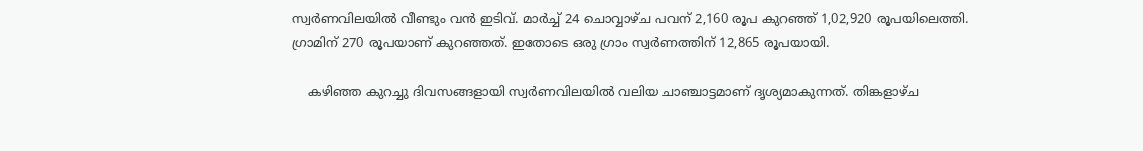സ്വർണവിലയിൽ വീണ്ടും വൻ ഇടിവ്. മാർച്ച് 24 ചൊവ്വാഴ്ച പവന് 2,160 രൂപ കുറഞ്ഞ് 1,02,920 രൂപയിലെത്തി. ഗ്രാമിന് 270 രൂപയാണ് കുറഞ്ഞത്. ഇതോടെ ഒരു ഗ്രാം സ്വർണത്തിന് 12,865 രൂപയായി.

    കഴിഞ്ഞ കുറച്ചു ദിവസങ്ങളായി സ്വർണവിലയിൽ വലിയ ചാഞ്ചാട്ടമാണ് ദൃശ്യമാകുന്നത്. തിങ്കളാഴ്ച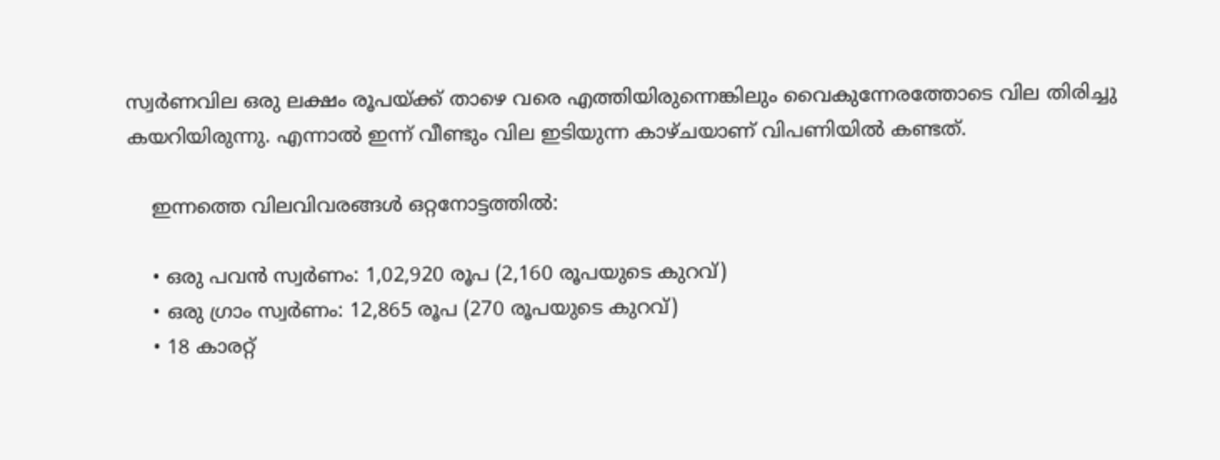സ്വർണവില ഒരു ലക്ഷം രൂപയ്ക്ക് താഴെ വരെ എത്തിയിരുന്നെങ്കിലും വൈകുന്നേരത്തോടെ വില തിരിച്ചു കയറിയിരുന്നു. എന്നാൽ ഇന്ന് വീണ്ടും വില ഇടിയുന്ന കാഴ്ചയാണ് വിപണിയിൽ കണ്ടത്.

    ഇന്നത്തെ വിലവിവരങ്ങൾ ഒറ്റനോട്ടത്തിൽ:

    • ഒരു പവൻ സ്വർണം: 1,02,920 രൂപ (2,160 രൂപയുടെ കുറവ്)
    • ഒരു ഗ്രാം സ്വർണം: 12,865 രൂപ (270 രൂപയുടെ കുറവ്)
    • 18 കാരറ്റ്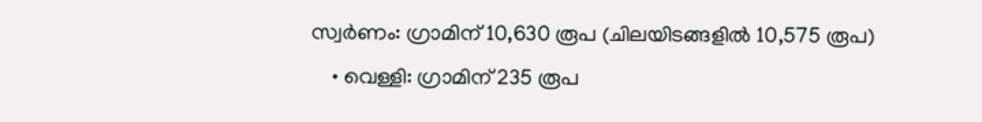സ്വർണം: ഗ്രാമിന് 10,630 രൂപ (ചിലയിടങ്ങളിൽ 10,575 രൂപ)
    • വെള്ളി: ഗ്രാമിന് 235 രൂപ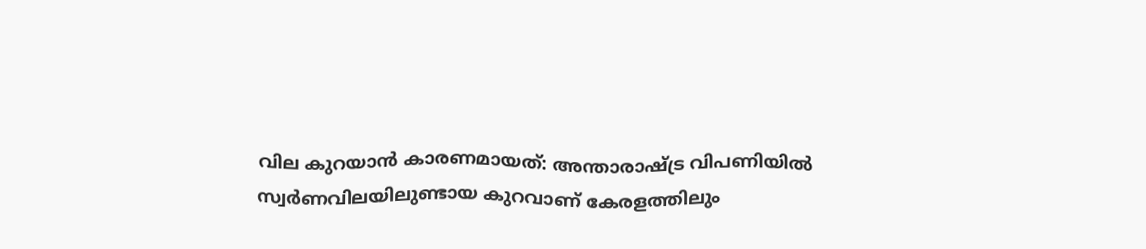വില കുറയാൻ കാരണമായത്: അന്താരാഷ്ട്ര വിപണിയിൽ സ്വർണവിലയിലുണ്ടായ കുറവാണ് കേരളത്തിലും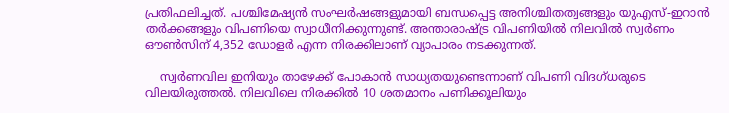പ്രതിഫലിച്ചത്. പശ്ചിമേഷ്യൻ സംഘർഷങ്ങളുമായി ബന്ധപ്പെട്ട അനിശ്ചിതത്വങ്ങളും യുഎസ്-ഇറാൻ തർക്കങ്ങളും വിപണിയെ സ്വാധീനിക്കുന്നുണ്ട്. അന്താരാഷ്ട്ര വിപണിയിൽ നിലവിൽ സ്വർണം ഔൺസിന് 4,352 ഡോളർ എന്ന നിരക്കിലാണ് വ്യാപാരം നടക്കുന്നത്.

    സ്വർണവില ഇനിയും താഴേക്ക് പോകാൻ സാധ്യതയുണ്ടെന്നാണ് വിപണി വിദഗ്ധരുടെ വിലയിരുത്തൽ. നിലവിലെ നിരക്കിൽ 10 ശതമാനം പണിക്കൂലിയും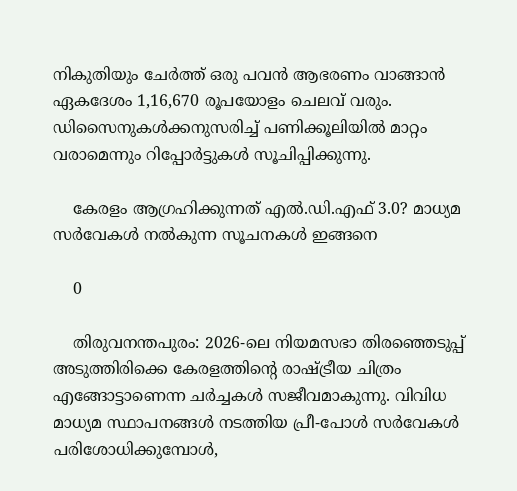നികുതിയും ചേർത്ത് ഒരു പവൻ ആഭരണം വാങ്ങാൻ ഏകദേശം 1,16,670 രൂപയോളം ചെലവ് വരും. ഡിസൈനുകൾക്കനുസരിച്ച് പണിക്കൂലിയിൽ മാറ്റം വരാമെന്നും റിപ്പോർട്ടുകൾ സൂചിപ്പിക്കുന്നു.

    കേരളം ആഗ്രഹിക്കുന്നത് എൽ.ഡി.എഫ് 3.0? മാധ്യമ സർവേകൾ നൽകുന്ന സൂചനകൾ ഇങ്ങനെ

    0

    തിരുവനന്തപുരം: 2026-ലെ നിയമസഭാ തിരഞ്ഞെടുപ്പ് അടുത്തിരിക്കെ കേരളത്തിന്റെ രാഷ്ട്രീയ ചിത്രം എങ്ങോട്ടാണെന്ന ചർച്ചകൾ സജീവമാകുന്നു. വിവിധ മാധ്യമ സ്ഥാപനങ്ങൾ നടത്തിയ പ്രീ-പോൾ സർവേകൾ പരിശോധിക്കുമ്പോൾ,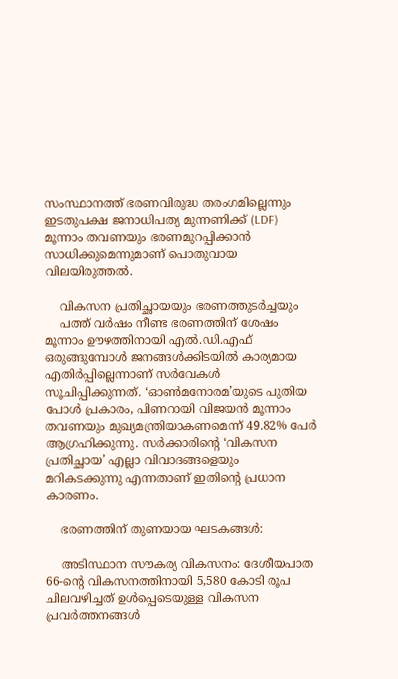സംസ്ഥാനത്ത് ഭരണവിരുദ്ധ തരംഗമില്ലെന്നും ഇടതുപക്ഷ ജനാധിപത്യ മുന്നണിക്ക് (LDF) മൂന്നാം തവണയും ഭരണമുറപ്പിക്കാൻ സാധിക്കുമെന്നുമാണ് പൊതുവായ വിലയിരുത്തൽ.

    വികസന പ്രതിച്ഛായയും ഭരണത്തുടർച്ചയും
    പത്ത് വർഷം നീണ്ട ഭരണത്തിന് ശേഷം മൂന്നാം ഊഴത്തിനായി എൽ.ഡി.എഫ് ഒരുങ്ങുമ്പോൾ ജനങ്ങൾക്കിടയിൽ കാര്യമായ എതിർപ്പില്ലെന്നാണ് സർവേകൾ സൂചിപ്പിക്കുന്നത്. ‘ഓൺമനോരമ’യുടെ പുതിയ പോൾ പ്രകാരം, പിണറായി വിജയൻ മൂന്നാം തവണയും മുഖ്യമന്ത്രിയാകണമെന്ന് 49.82% പേർ ആഗ്രഹിക്കുന്നു. സർക്കാരിന്റെ ‘വികസന പ്രതിച്ഛായ’ എല്ലാ വിവാദങ്ങളെയും മറികടക്കുന്നു എന്നതാണ് ഇതിന്റെ പ്രധാന കാരണം.

    ഭരണത്തിന് തുണയായ ഘടകങ്ങൾ:

    അടിസ്ഥാന സൗകര്യ വികസനം: ദേശീയപാത 66-ന്റെ വികസനത്തിനായി 5,580 കോടി രൂപ ചിലവഴിച്ചത് ഉൾപ്പെടെയുള്ള വികസന പ്രവർത്തനങ്ങൾ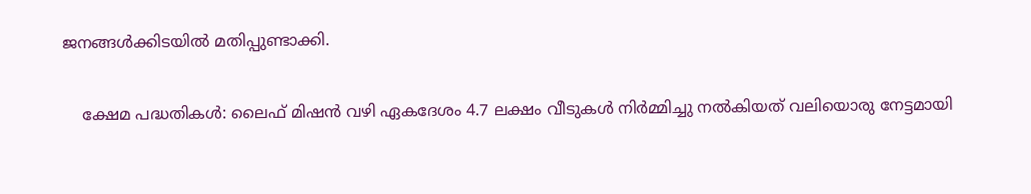ജനങ്ങൾക്കിടയിൽ മതിപ്പുണ്ടാക്കി.

    ക്ഷേമ പദ്ധതികൾ: ലൈഫ് മിഷൻ വഴി ഏകദേശം 4.7 ലക്ഷം വീടുകൾ നിർമ്മിച്ചു നൽകിയത് വലിയൊരു നേട്ടമായി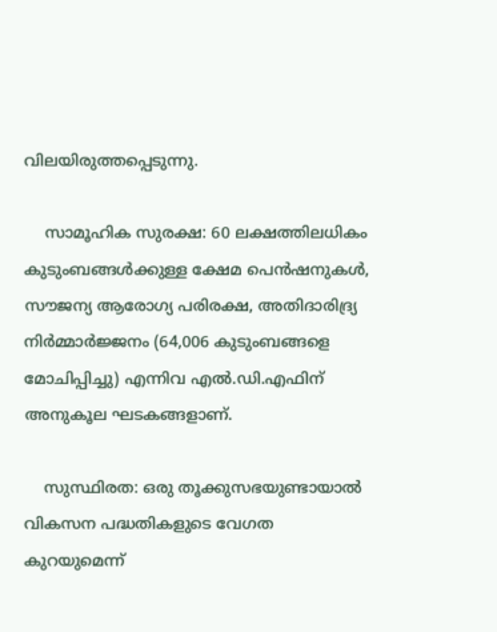വിലയിരുത്തപ്പെടുന്നു.

    സാമൂഹിക സുരക്ഷ: 60 ലക്ഷത്തിലധികം കുടുംബങ്ങൾക്കുള്ള ക്ഷേമ പെൻഷനുകൾ, സൗജന്യ ആരോഗ്യ പരിരക്ഷ, അതിദാരിദ്ര്യ നിർമ്മാർജ്ജനം (64,006 കുടുംബങ്ങളെ മോചിപ്പിച്ചു) എന്നിവ എൽ.ഡി.എഫിന് അനുകൂല ഘടകങ്ങളാണ്.

    സുസ്ഥിരത: ഒരു തൂക്കുസഭയുണ്ടായാൽ വികസന പദ്ധതികളുടെ വേഗത കുറയുമെന്ന്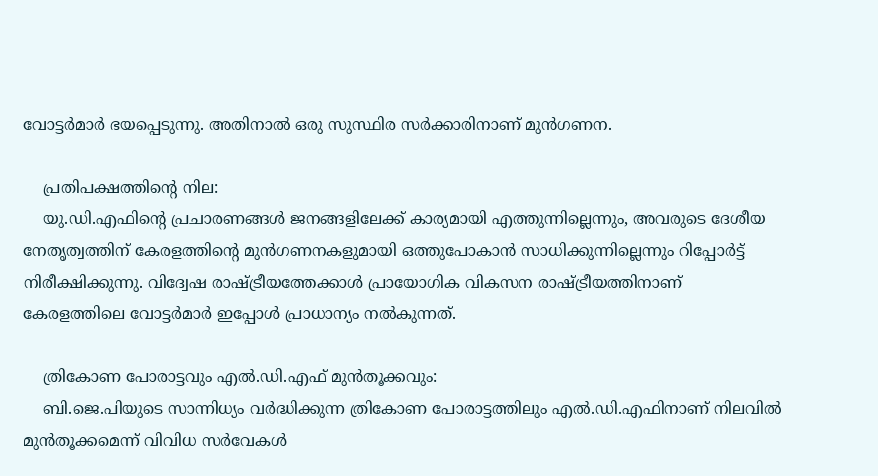വോട്ടർമാർ ഭയപ്പെടുന്നു. അതിനാൽ ഒരു സുസ്ഥിര സർക്കാരിനാണ് മുൻഗണന.

    പ്രതിപക്ഷത്തിന്റെ നില:
    യു.ഡി.എഫിന്റെ പ്രചാരണങ്ങൾ ജനങ്ങളിലേക്ക് കാര്യമായി എത്തുന്നില്ലെന്നും, അവരുടെ ദേശീയ നേതൃത്വത്തിന് കേരളത്തിന്റെ മുൻഗണനകളുമായി ഒത്തുപോകാൻ സാധിക്കുന്നില്ലെന്നും റിപ്പോർട്ട് നിരീക്ഷിക്കുന്നു. വിദ്വേഷ രാഷ്ട്രീയത്തേക്കാൾ പ്രായോഗിക വികസന രാഷ്ട്രീയത്തിനാണ് കേരളത്തിലെ വോട്ടർമാർ ഇപ്പോൾ പ്രാധാന്യം നൽകുന്നത്.

    ത്രികോണ പോരാട്ടവും എൽ.ഡി.എഫ് മുൻതൂക്കവും:
    ബി.ജെ.പിയുടെ സാന്നിധ്യം വർദ്ധിക്കുന്ന ത്രികോണ പോരാട്ടത്തിലും എൽ.ഡി.എഫിനാണ് നിലവിൽ മുൻതൂക്കമെന്ന് വിവിധ സർവേകൾ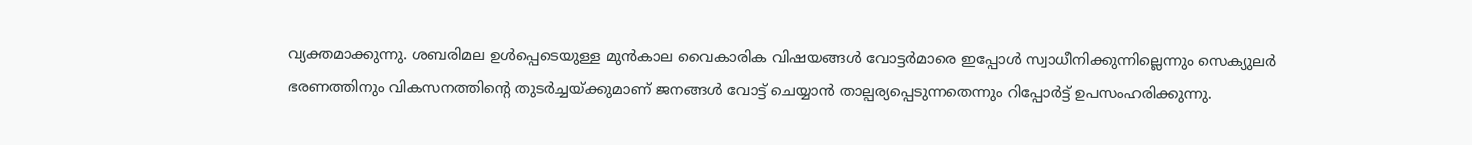വ്യക്തമാക്കുന്നു. ശബരിമല ഉൾപ്പെടെയുള്ള മുൻകാല വൈകാരിക വിഷയങ്ങൾ വോട്ടർമാരെ ഇപ്പോൾ സ്വാധീനിക്കുന്നില്ലെന്നും സെക്യുലർ ഭരണത്തിനും വികസനത്തിന്റെ തുടർച്ചയ്ക്കുമാണ് ജനങ്ങൾ വോട്ട് ചെയ്യാൻ താല്പര്യപ്പെടുന്നതെന്നും റിപ്പോർട്ട് ഉപസംഹരിക്കുന്നു.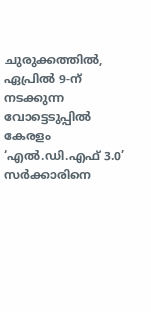ചുരുക്കത്തിൽ, ഏപ്രിൽ 9-ന് നടക്കുന്ന വോട്ടെടുപ്പിൽ കേരളം ‘എൽ.ഡി.എഫ് 3.0’ സർക്കാരിനെ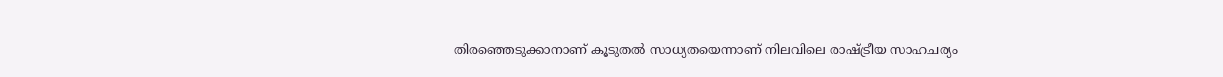തിരഞ്ഞെടുക്കാനാണ് കൂടുതൽ സാധ്യതയെന്നാണ് നിലവിലെ രാഷ്ട്രീയ സാഹചര്യം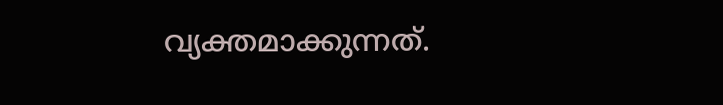വ്യക്തമാക്കുന്നത്.